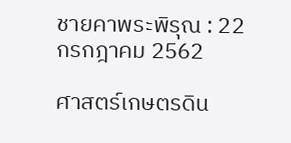ชายคาพระพิรุณ : 22 กรกฎาคม 2562

ศาสตร์เกษตรดิน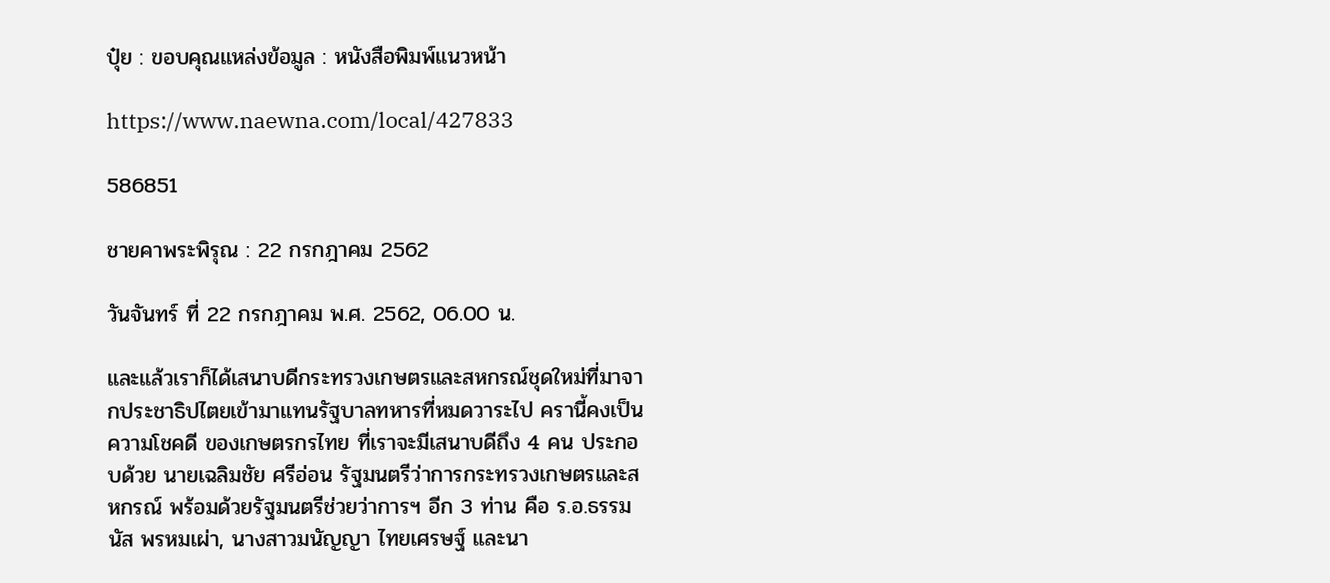ปุ๋ย : ขอบคุณแหล่งข้อมูล : หนังสือพิมพ์แนวหน้า

https://www.naewna.com/local/427833

586851

ชายคาพระพิรุณ : 22 กรกฎาคม 2562

วันจันทร์ ที่ 22 กรกฎาคม พ.ศ. 2562, 06.00 น.

และแล้วเราก็ได้เสนาบดีกระทรวงเกษตรและสหกรณ์ชุดใหม่ที่มาจากประชาธิปไตยเข้ามาแทนรัฐบาลทหารที่หมดวาระไป ครานี้คงเป็นความโชคดี ของเกษตรกรไทย ที่เราจะมีเสนาบดีถึง 4 คน ประกอบด้วย นายเฉลิมชัย ศรีอ่อน รัฐมนตรีว่าการกระทรวงเกษตรและสหกรณ์ พร้อมด้วยรัฐมนตรีช่วยว่าการฯ อีก 3 ท่าน คือ ร.อ.ธรรมนัส พรหมเผ่า, นางสาวมนัญญา ไทยเศรษฐ์ และนา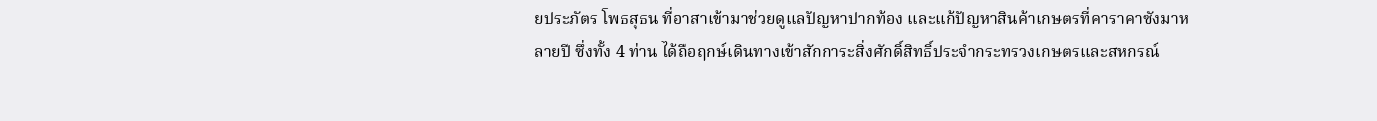ยประภัตร โพธสุธน ที่อาสาเข้ามาช่วยดูแลปัญหาปากท้อง และแก้ปัญหาสินค้าเกษตรที่คาราคาซังมาหลายปี ซึ่งทั้ง 4 ท่าน ได้ถือฤกษ์เดินทางเข้าสักการะสิ่งศักดิ์สิทธิ์ประจำกระทรวงเกษตรและสหกรณ์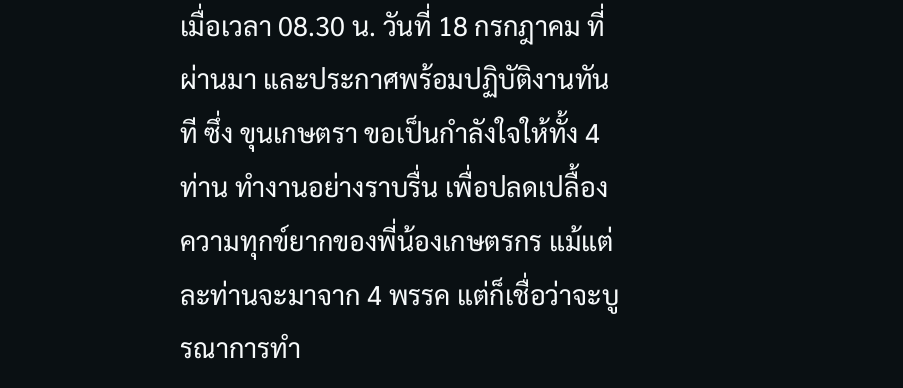เมื่อเวลา 08.30 น. วันที่ 18 กรกฎาคม ที่ผ่านมา และประกาศพร้อมปฏิบัติงานทันที ซึ่ง ขุนเกษตรา ขอเป็นกำลังใจให้ทั้ง 4 ท่าน ทำงานอย่างราบรื่น เพื่อปลดเปลื้องความทุกข์ยากของพี่น้องเกษตรกร แม้แต่ละท่านจะมาจาก 4 พรรค แต่ก็เชื่อว่าจะบูรณาการทำ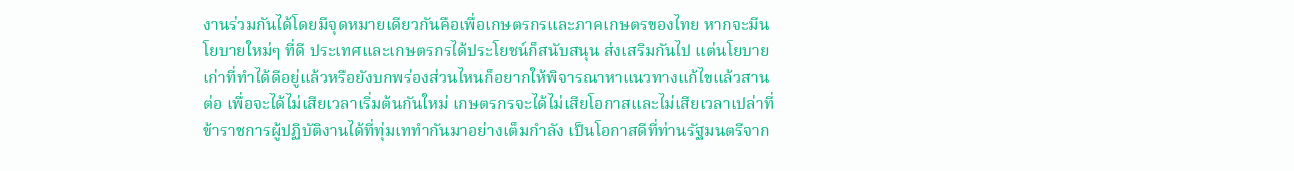งานร่วมกันได้โดยมีจุดหมายเดียวกันคือเพื่อเกษตรกรและภาคเกษตรของไทย หากจะมีนโยบายใหม่ๆ ที่ดี ประเทศและเกษตรกรได้ประโยชน์ก็สนับสนุน ส่งเสริมกันไป แต่นโยบายเก่าที่ทำได้ดีอยู่แล้วหรือยังบกพร่องส่วนไหนก็อยากให้พิจารณาหาแนวทางแก้ไขแล้วสานต่อ เพื่อจะได้ไม่เสียเวลาเริ่มต้นกันใหม่ เกษตรกรจะได้ไม่เสียโอกาสและไม่เสียเวลาเปล่าที่ข้าราชการผู้ปฏิบัติงานได้ที่ทุ่มเททำกันมาอย่างเต็มกำลัง เป็นโอกาสดีที่ท่านรัฐมนตรีจาก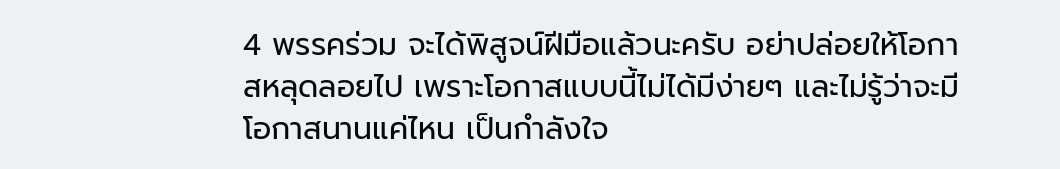4 พรรคร่วม จะได้พิสูจน์ฝีมือแล้วนะครับ อย่าปล่อยให้โอกาสหลุดลอยไป เพราะโอกาสแบบนี้ไม่ได้มีง่ายๆ และไม่รู้ว่าจะมีโอกาสนานแค่ไหน เป็นกำลังใจ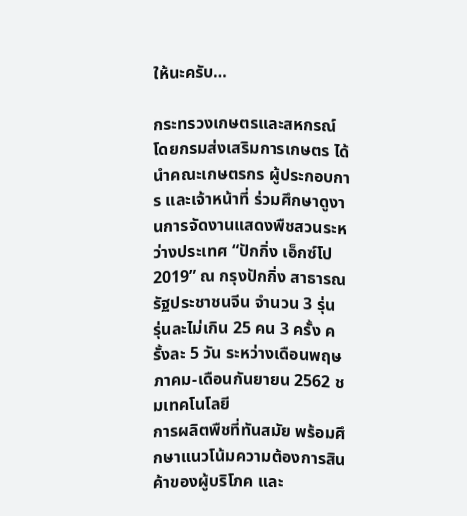ให้นะครับ…

กระทรวงเกษตรและสหกรณ์ โดยกรมส่งเสริมการเกษตร ได้นำคณะเกษตรกร ผู้ประกอบการ และเจ้าหน้าที่ ร่วมศึกษาดูงานการจัดงานแสดงพืชสวนระหว่างประเทศ “ปักกิ่ง เอ็กซ์โป 2019” ณ กรุงปักกิ่ง สาธารณรัฐประชาชนจีน จำนวน 3 รุ่น
รุ่นละไม่เกิน 25 คน 3 ครั้ง ครั้งละ 5 วัน ระหว่างเดือนพฤษภาคม-เดือนกันยายน 2562 ชมเทคโนโลยี
การผลิตพืชที่ทันสมัย พร้อมศึกษาแนวโน้มความต้องการสินค้าของผู้บริโภค และ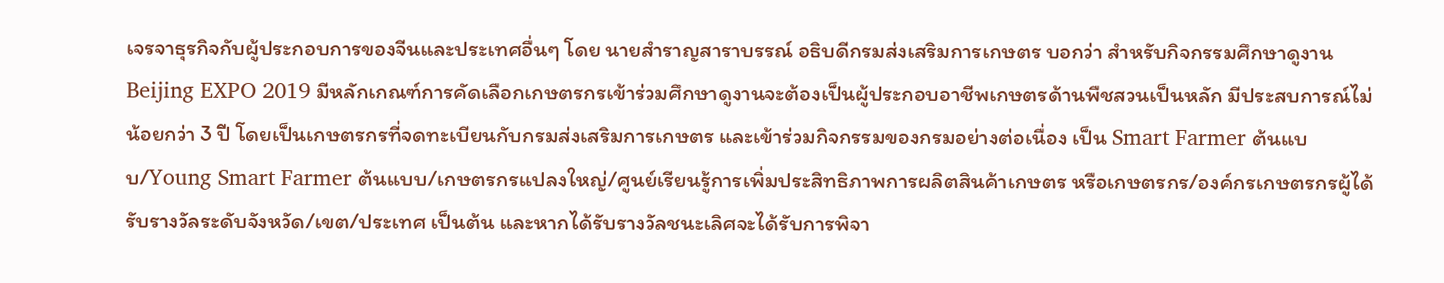เจรจาธุรกิจกับผู้ประกอบการของจีนและประเทศอื่นๆ โดย นายสำราญสาราบรรณ์ อธิบดีกรมส่งเสริมการเกษตร บอกว่า สำหรับกิจกรรมศึกษาดูงาน Beijing EXPO 2019 มีหลักเกณฑ์การคัดเลือกเกษตรกรเข้าร่วมศึกษาดูงานจะต้องเป็นผู้ประกอบอาชีพเกษตรด้านพืชสวนเป็นหลัก มีประสบการณ์ไม่น้อยกว่า 3 ปี โดยเป็นเกษตรกรที่จดทะเบียนกับกรมส่งเสริมการเกษตร และเข้าร่วมกิจกรรมของกรมอย่างต่อเนื่อง เป็น Smart Farmer ต้นแบบ/Young Smart Farmer ต้นแบบ/เกษตรกรแปลงใหญ่/ศูนย์เรียนรู้การเพิ่มประสิทธิภาพการผลิตสินค้าเกษตร หรือเกษตรกร/องค์กรเกษตรกรผู้ได้รับรางวัลระดับจังหวัด/เขต/ประเทศ เป็นต้น และหากได้รับรางวัลชนะเลิศจะได้รับการพิจา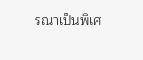รณาเป็นพิเศ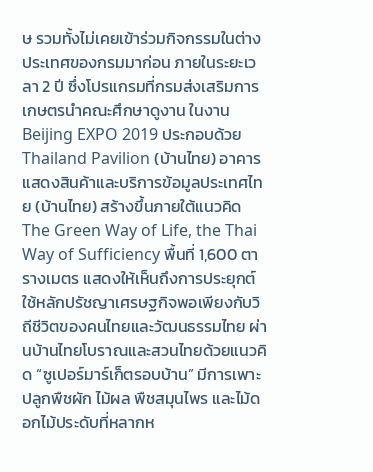ษ รวมทั้งไม่เคยเข้าร่วมกิจกรรมในต่างประเทศของกรมมาก่อน ภายในระยะเวลา 2 ปี ซึ่งโปรแกรมที่กรมส่งเสริมการเกษตรนำคณะศึกษาดูงาน ในงาน Beijing EXPO 2019 ประกอบด้วย Thailand Pavilion (บ้านไทย) อาคารแสดงสินค้าและบริการข้อมูลประเทศไทย (บ้านไทย) สร้างขึ้นภายใต้แนวคิด The Green Way of Life, the Thai Way of Sufficiency พื้นที่ 1,600 ตารางเมตร แสดงให้เห็นถึงการประยุกต์ใช้หลักปรัชญาเศรษฐกิจพอเพียงกับวิถีชีวิตของคนไทยและวัฒนธรรมไทย ผ่านบ้านไทยโบราณและสวนไทยด้วยแนวคิด “ซูเปอร์มาร์เก็ตรอบบ้าน” มีการเพาะปลูกพืชผัก ไม้ผล พืชสมุนไพร และไม้ดอกไม้ประดับที่หลากห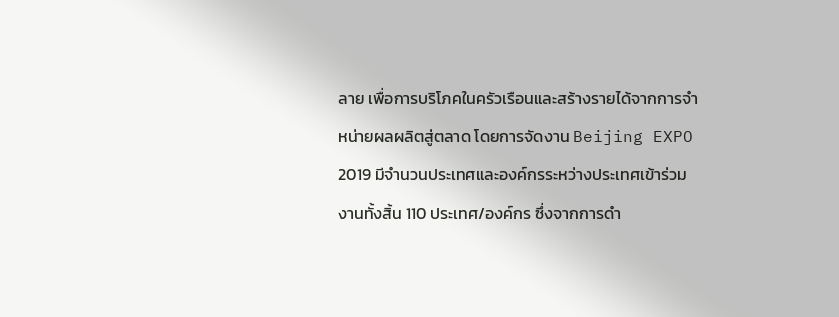ลาย เพื่อการบริโภคในครัวเรือนและสร้างรายได้จากการจำหน่ายผลผลิตสู่ตลาด โดยการจัดงาน Beijing EXPO 2019 มีจำนวนประเทศและองค์กรระหว่างประเทศเข้าร่วมงานทั้งสิ้น 110 ประเทศ/องค์กร ซึ่งจากการดำ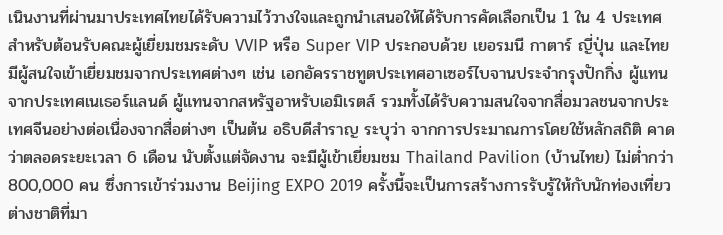เนินงานที่ผ่านมาประเทศไทยได้รับความไว้วางใจและถูกนำเสนอให้ได้รับการคัดเลือกเป็น 1 ใน 4 ประเทศ สำหรับต้อนรับคณะผู้เยี่ยมชมระดับ VVIP หรือ Super VIP ประกอบด้วย เยอรมนี กาตาร์ ญี่ปุ่น และไทย มีผู้สนใจเข้าเยี่ยมชมจากประเทศต่างๆ เช่น เอกอัครราชทูตประเทศอาเซอร์ไบจานประจำกรุงปักกิ่ง ผู้แทนจากประเทศเนเธอร์แลนด์ ผู้แทนจากสหรัฐอาหรับเอมิเรตส์ รวมทั้งได้รับความสนใจจากสื่อมวลชนจากประเทศจีนอย่างต่อเนื่องจากสื่อต่างๆ เป็นต้น อธิบดีสำราญ ระบุว่า จากการประมาณการโดยใช้หลักสถิติ คาดว่าตลอดระยะเวลา 6 เดือน นับตั้งแต่จัดงาน จะมีผู้เข้าเยี่ยมชม Thailand Pavilion (บ้านไทย) ไม่ต่ำกว่า 800,000 คน ซึ่งการเข้าร่วมงาน Beijing EXPO 2019 ครั้งนี้จะเป็นการสร้างการรับรู้ให้กับนักท่องเที่ยวต่างชาติที่มา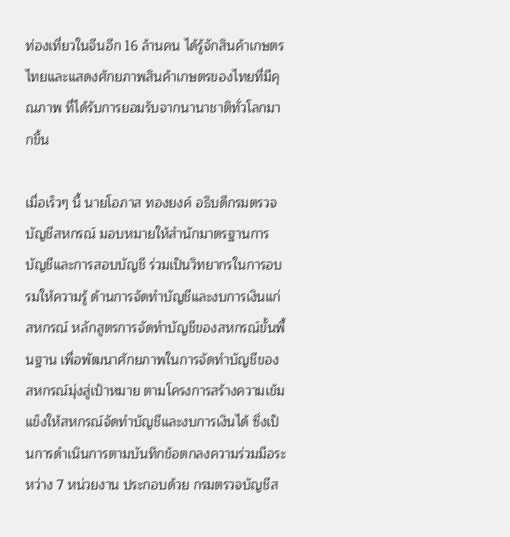ท่องเที่ยวในจีนอีก 16 ล้านคน ได้รู้จักสินค้าเกษตรไทยและแสดงศักยภาพสินค้าเกษตรของไทยที่มีคุณภาพ ที่ได้รับการยอมรับจากนานาชาติทั่วโลกมากขึ้น

เมื่อเร็วๆ นี้ นายโอภาส ทองยงค์ อธิบดีกรมตรวจบัญชีสหกรณ์ มอบหมายให้สำนักมาตรฐานการบัญชีและการสอบบัญชี ร่วมเป็นวิทยากรในการอบรมให้ความรู้ ด้านการจัดทำบัญชีและงบการเงินแก่สหกรณ์ หลักสูตรการจัดทำบัญชีของสหกรณ์ขั้นพื้นฐาน เพื่อพัฒนาศักยภาพในการจัดทำบัญชีของสหกรณ์มุ่งสู่เป้าหมาย ตามโครงการสร้างความเข้มแข็งให้สหกรณ์จัดทำบัญชีและงบการเงินได้ ซึ่งเป็นการดำเนินการตามบันทึกข้อตกลงความร่วมมือระหว่าง 7 หน่วยงาน ประกอบด้วย กรมตรวจบัญชีส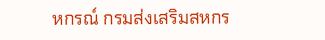หกรณ์ กรมส่งเสริมสหกร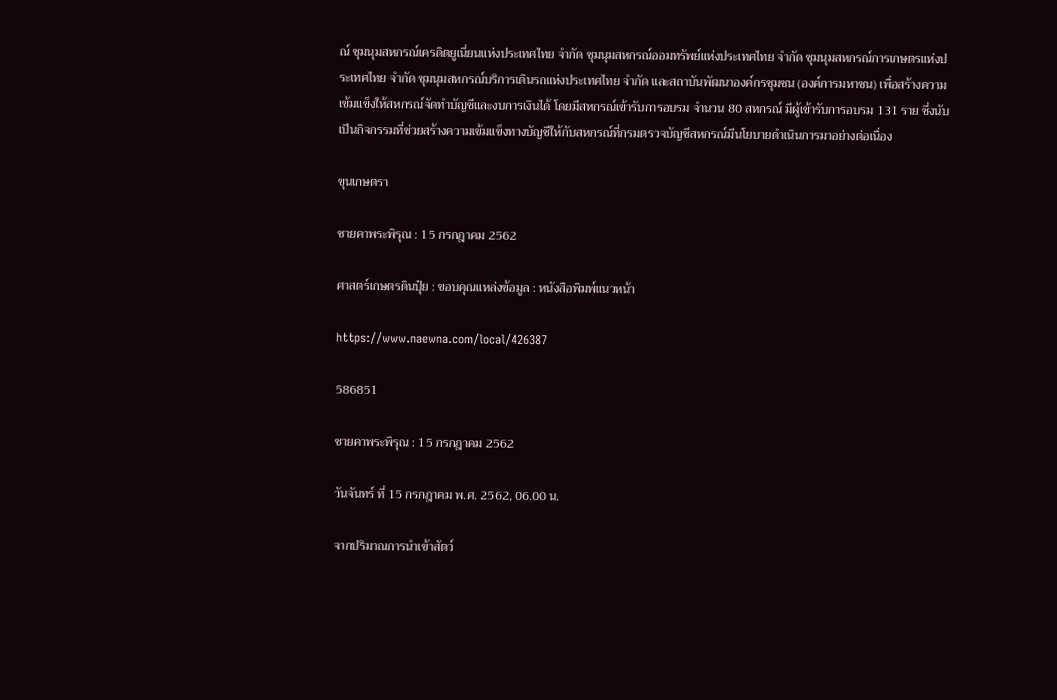ณ์ ชุมนุมสหกรณ์เครดิตยูเนี่ยนแห่งประเทศไทย จำกัด ชุมนุมสหกรณ์ออมทรัพย์แห่งประเทศไทย จำกัด ชุมนุมสหกรณ์การเกษตรแห่งประเทศไทย จำกัด ชุมนุมสหกรณ์บริการเดินรถแห่งประเทศไทย จำกัด และสถาบันพัฒนาองค์กรชุมชน (องค์การมหาชน) เพื่อสร้างความเข้มแข็งให้สหกรณ์จัดทำบัญชีและงบการเงินได้ โดยมีสหกรณ์เข้ารับการอบรม จำนวน 80 สหกรณ์ มีผู้เข้ารับการอบรม 131 ราย ซึ่งนับเป็นกิจกรรมที่ช่วยสร้างความเข้มแข็งทางบัญชีให้กับสหกรณ์ที่กรมตรวจบัญชีสหกรณ์มีนโยบายดำเนินการมาอย่างต่อเนื่อง

ขุนเกษตรา

ชายคาพระพิรุณ : 15 กรกฎาคม 2562

ศาสตร์เกษตรดินปุ๋ย : ขอบคุณแหล่งข้อมูล : หนังสือพิมพ์แนวหน้า

https://www.naewna.com/local/426387

586851

ชายคาพระพิรุณ : 15 กรกฎาคม 2562

วันจันทร์ ที่ 15 กรกฎาคม พ.ศ. 2562, 06.00 น.

จากปริมาณการนำเข้าสัตว์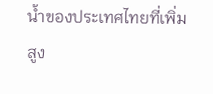น้ำของประเทศไทยที่เพิ่มสูง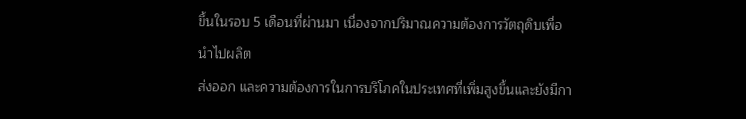ขึ้นในรอบ 5 เดือนที่ผ่านมา เนื่องจากปริมาณความต้องการวัตถุดิบเพื่อนำไปผลิต
ส่งออก และความต้องการในการบริโภคในประเทศที่เพิ่มสูงขึ้นและยังมีกา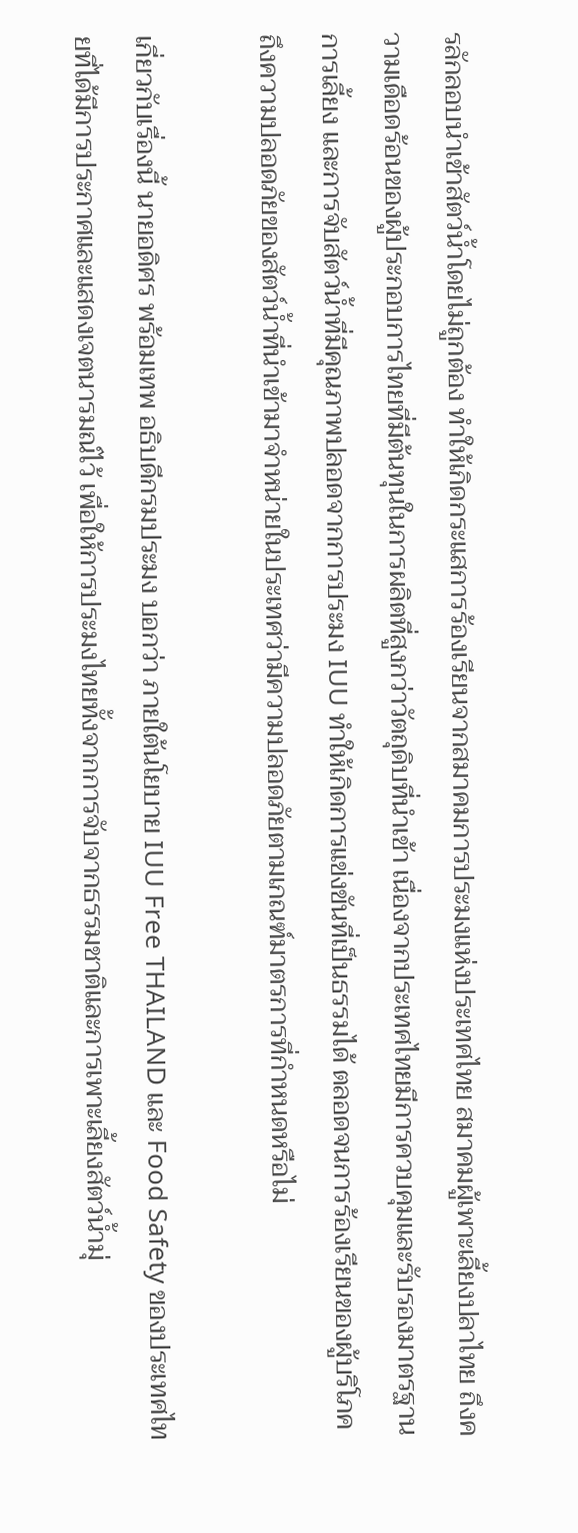รลักลอบนำเข้าสัตว์น้ำโดยไม่ถูกต้อง ทำให้เกิดกระแสการร้องเรียนจากสมาคมการประมงแห่งประเทศไทย สมาคมผู้เพาะเลี้ยงปลาไทย ถึงความเดือดร้อนของผู้ประกอบการไทยที่มีต้นทุนในการผลิตที่สูงกว่าวัตถุดิบที่นำเข้า เนื่องจากประเทศไทยมีการควบคุมและรับรองมาตรฐานการเลี้ยง และการจับสัตว์น้ำที่มีคุณภาพปลอดจากการประมง IUU ทำให้เกิดการแข่งขันที่เป็นธรรมได้ ตลอดจนการร้องเรียนของผู้บริโภคถึงความปลอดภัยของสัตว์น้ำที่นำเข้ามาจำหน่ายในประเทศว่ามีความปลอดภัยตามเกณฑ์มาตรการที่กำหนดหรือไม่

เกี่ยวกับเรื่องนี้ นายอดิศร พร้อมเทพ อธิบดีกรมประมง บอกว่า ภายใต้นโยบาย IUU Free THAILAND และ Food Safety ของประเทศไทยที่ได้มีการประกาศและแสดงเจตนารมณ์ไว้ เพื่อให้การประมงไทยทั้งจากการจับจากธรรมชาติและการเพาะเลี้ยงสัตว์น้ำมุ่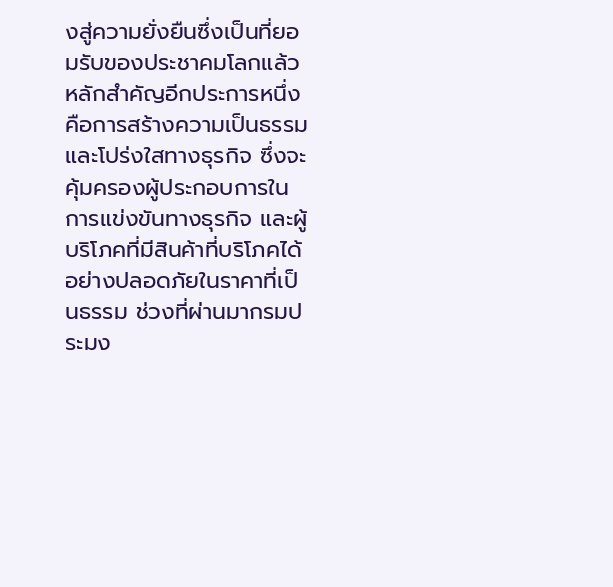งสู่ความยั่งยืนซึ่งเป็นที่ยอมรับของประชาคมโลกแล้ว หลักสำคัญอีกประการหนึ่งคือการสร้างความเป็นธรรมและโปร่งใสทางธุรกิจ ซึ่งจะคุ้มครองผู้ประกอบการในการแข่งขันทางธุรกิจ และผู้บริโภคที่มีสินค้าที่บริโภคได้อย่างปลอดภัยในราคาที่เป็นธรรม ช่วงที่ผ่านมากรมประมง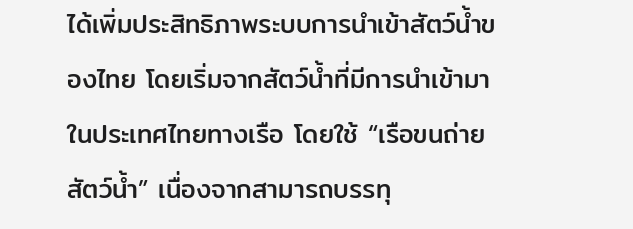ได้เพิ่มประสิทธิภาพระบบการนำเข้าสัตว์น้ำของไทย โดยเริ่มจากสัตว์น้ำที่มีการนำเข้ามาในประเทศไทยทางเรือ โดยใช้ “เรือขนถ่ายสัตว์น้ำ” เนื่องจากสามารถบรรทุ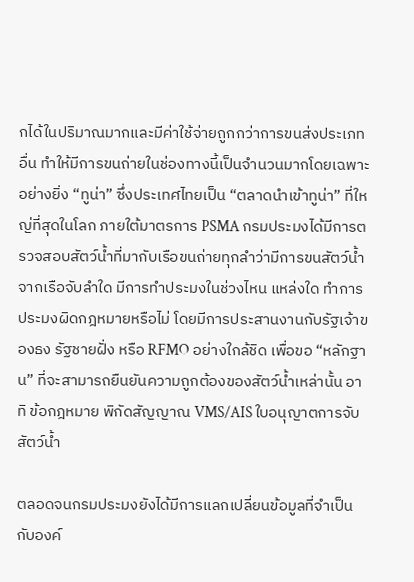กได้ในปริมาณมากและมีค่าใช้จ่ายถูกกว่าการขนส่งประเภทอื่น ทำให้มีการขนถ่ายในช่องทางนี้เป็นจำนวนมากโดยเฉพาะอย่างยิ่ง “ทูน่า” ซึ่งประเทศไทยเป็น “ตลาดนำเข้าทูน่า” ที่ใหญ่ที่สุดในโลก ภายใต้มาตรการ PSMA กรมประมงได้มีการตรวจสอบสัตว์น้ำที่มากับเรือขนถ่ายทุกลำว่ามีการขนสัตว์น้ำจากเรือจับลำใด มีการทำประมงในช่วงไหน แหล่งใด ทำการประมงผิดกฎหมายหรือไม่ โดยมีการประสานงานกับรัฐเจ้าของธง รัฐชายฝั่ง หรือ RFMO อย่างใกล้ชิด เพื่อขอ “หลักฐาน” ที่จะสามารถยืนยันความถูกต้องของสัตว์น้ำเหล่านั้น อาทิ ข้อกฎหมาย พิกัดสัญญาณ VMS/AIS ใบอนุญาตการจับสัตว์น้ำ

ตลอดจนกรมประมงยังได้มีการแลกเปลี่ยนข้อมูลที่จำเป็นกับองค์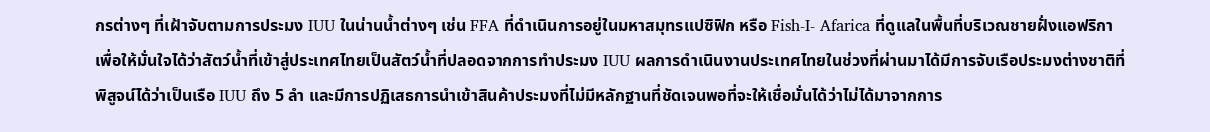กรต่างๆ ที่เฝ้าจับตามการประมง IUU ในน่านน้ำต่างๆ เช่น FFA ที่ดำเนินการอยู่ในมหาสมุทรแปซิฟิก หรือ Fish-I- Afarica ที่ดูแลในพื้นที่บริเวณชายฝั่งแอฟริกา เพื่อให้มั่นใจได้ว่าสัตว์น้ำที่เข้าสู่ประเทศไทยเป็นสัตว์น้ำที่ปลอดจากการทำประมง IUU ผลการดำเนินงานประเทศไทยในช่วงที่ผ่านมาได้มีการจับเรือประมงต่างชาติที่พิสูจน์ได้ว่าเป็นเรือ IUU ถึง 5 ลำ และมีการปฏิเสธการนำเข้าสินค้าประมงที่ไม่มีหลักฐานที่ชัดเจนพอที่จะให้เชื่อมั่นได้ว่าไม่ได้มาจากการ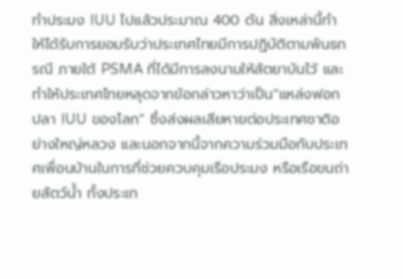ทำประมง IUU ไปแล้วประมาณ 400 ตัน สิ่งเหล่านี้ทำให้ได้รับการยอมรับว่าประเทศไทยมีการปฏิบัติตามพันธกรณี ภายใต้ PSMA ที่ได้มีการลงนามให้สัตยาบันไว้ และทำให้ประเทศไทยหลุดจากข้อกล่าวหาว่าเป็น“แหล่งฟอกปลา IUU ของโลก” ซึ่งส่งผลเสียหายต่อประเทศชาติอย่างใหญ่หลวง และนอกจากนี้จากความร่วมมือกับประเทศเพื่อนบ้านในการที่ช่วยควบคุมเรือประมง หรือเรือขนถ่ายสัตว์น้ำ ทั้งประเท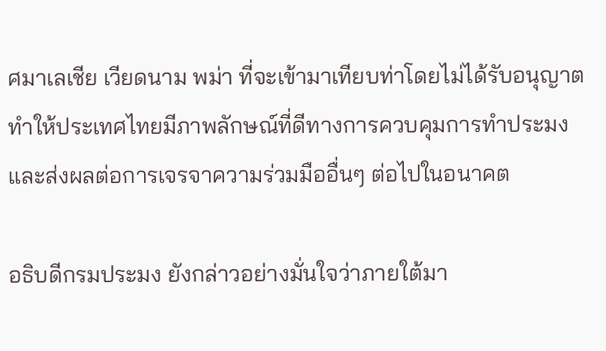ศมาเลเชีย เวียดนาม พม่า ที่จะเข้ามาเทียบท่าโดยไม่ได้รับอนุญาต ทำให้ประเทศไทยมีภาพลักษณ์ที่ดีทางการควบคุมการทำประมงและส่งผลต่อการเจรจาความร่วมมืออื่นๆ ต่อไปในอนาคต

อธิบดีกรมประมง ยังกล่าวอย่างมั่นใจว่าภายใต้มา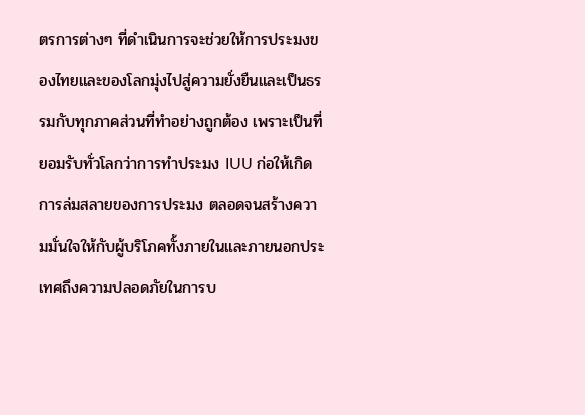ตรการต่างๆ ที่ดำเนินการจะช่วยให้การประมงของไทยและของโลกมุ่งไปสู่ความยั่งยืนและเป็นธรรมกับทุกภาคส่วนที่ทำอย่างถูกต้อง เพราะเป็นที่ยอมรับทั่วโลกว่าการทำประมง IUU ก่อให้เกิดการล่มสลายของการประมง ตลอดจนสร้างความมั่นใจให้กับผู้บริโภคทั้งภายในและภายนอกประเทศถึงความปลอดภัยในการบ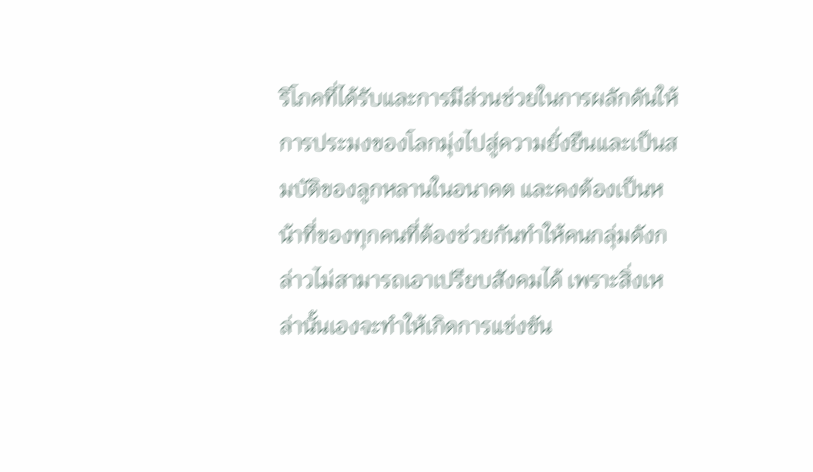ริโภคที่ได้รับและการมีส่วนช่วยในการผลักดันให้การประมงของโลกมุ่งไปสู่ความยั่งยืนและเป็นสมบัติของลูกหลานในอนาคต และคงต้องเป็นหน้าที่ของทุกคนที่ต้องช่วยกันทำให้คนกลุ่มดังกล่าวไม่สามารถเอาเปรียบสังคมได้ เพราะสิ่งเหล่านั้นเองจะทำให้เกิดการแข่งขัน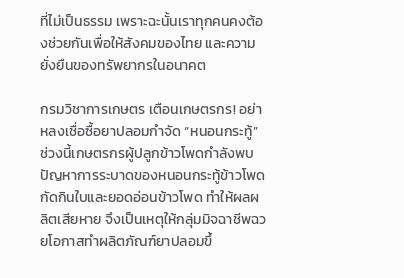ที่ไม่เป็นธรรม เพราะฉะนั้นเราทุกคนคงต้องช่วยกันเพื่อให้สังคมของไทย และความยั่งยืนของทรัพยากรในอนาคต

กรมวิชาการเกษตร เตือนเกษตรกร! อย่าหลงเชื่อซื้อยาปลอมกำจัด “หนอนกระทู้” ช่วงนี้เกษตรกรผู้ปลูกข้าวโพดกำลังพบปัญหาการระบาดของหนอนกระทู้ข้าวโพด กัดกินใบและยอดอ่อนข้าวโพด ทำให้ผลผลิตเสียหาย จึงเป็นเหตุให้กลุ่มมิจฉาชีพฉวยโอกาสทำผลิตภัณฑ์ยาปลอมขึ้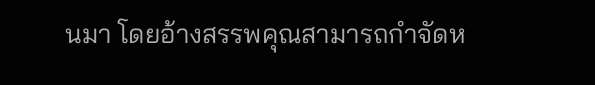นมา โดยอ้างสรรพคุณสามารถกำจัดห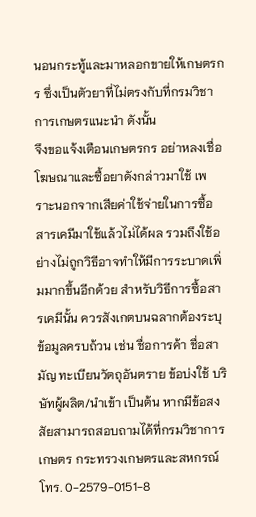นอนกระทู้และมาหลอกขายให้เกษตรกร ซึ่งเป็นตัวยาที่ไม่ตรงกับที่กรมวิชาการเกษตรแนะนำ ดังนั้น
จึงขอแจ้งเตือนเกษตรกร อย่าหลงเชื่อโฆษณาและซื้อยาดังกล่าวมาใช้ เพราะนอกจากเสียค่าใช้จ่ายในการซื้อสารเคมีมาใช้แล้วไม่ได้ผล รวมถึงใช้อย่างไม่ถูกวิธีอาจทำให้มีการระบาดเพิ่มมากขึ้นอีกด้วย สำหรับวิธีการซื้อสารเคมีนั้น ควรสังเกตบนฉลากต้องระบุข้อมูลครบถ้วน เช่น ชื่อการค้า ชื่อสามัญ ทะเบียนวัตถุอันตราย ข้อบ่งใช้ บริษัทผู้ผลิต/นำเข้า เป็นต้น หากมีข้อสงสัยสามารถสอบถามได้ที่กรมวิชาการเกษตร กระทรวงเกษตรและสหกรณ์ โทร. 0-2579-0151-8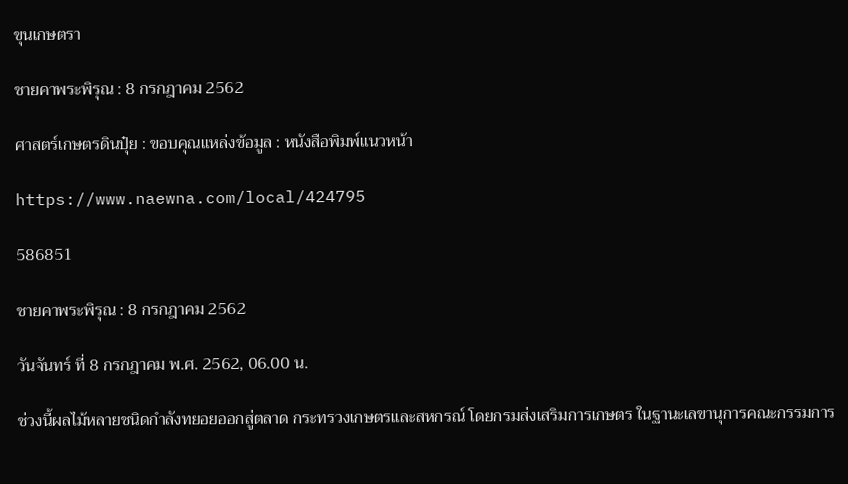ขุนเกษตรา

ชายคาพระพิรุณ : 8 กรกฎาคม 2562

ศาสตร์เกษตรดินปุ๋ย : ขอบคุณแหล่งข้อมูล : หนังสือพิมพ์แนวหน้า

https://www.naewna.com/local/424795

586851

ชายคาพระพิรุณ : 8 กรกฎาคม 2562

วันจันทร์ ที่ 8 กรกฎาคม พ.ศ. 2562, 06.00 น.

ช่วงนี้ผลไม้หลายชนิดกำลังทยอยออกสู่ตลาด กระทรวงเกษตรและสหกรณ์ โดยกรมส่งเสริมการเกษตร ในฐานะเลขานุการคณะกรรมการ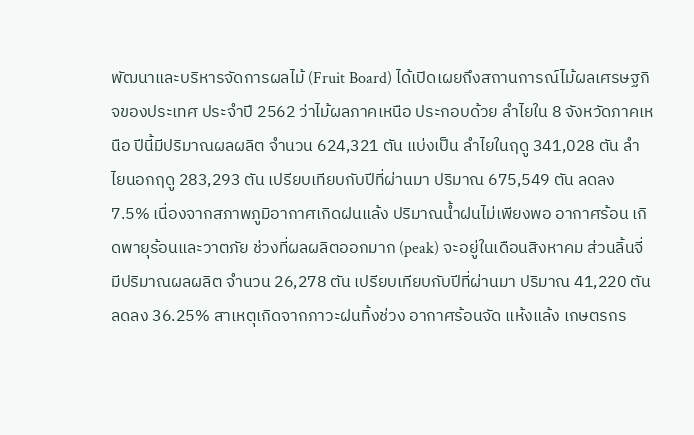พัฒนาและบริหารจัดการผลไม้ (Fruit Board) ได้เปิดเผยถึงสถานการณ์ไม้ผลเศรษฐกิจของประเทศ ประจำปี 2562 ว่าไม้ผลภาคเหนือ ประกอบด้วย ลำไยใน 8 จังหวัดภาคเหนือ ปีนี้มีปริมาณผลผลิต จำนวน 624,321 ตัน แบ่งเป็น ลำไยในฤดู 341,028 ตัน ลำไยนอกฤดู 283,293 ตัน เปรียบเทียบกับปีที่ผ่านมา ปริมาณ 675,549 ตัน ลดลง 7.5% เนื่องจากสภาพภูมิอากาศเกิดฝนแล้ง ปริมาณน้ำฝนไม่เพียงพอ อากาศร้อน เกิดพายุร้อนและวาตภัย ช่วงที่ผลผลิตออกมาก (peak) จะอยู่ในเดือนสิงหาคม ส่วนลิ้นจี่ มีปริมาณผลผลิต จำนวน 26,278 ตัน เปรียบเทียบกับปีที่ผ่านมา ปริมาณ 41,220 ตัน ลดลง 36.25% สาเหตุเกิดจากภาวะฝนทิ้งช่วง อากาศร้อนจัด แห้งแล้ง เกษตรกร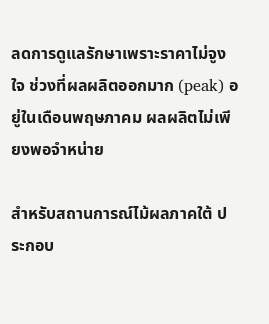ลดการดูแลรักษาเพราะราคาไม่จูงใจ ช่วงที่ผลผลิตออกมาก (peak) อยู่ในเดือนพฤษภาคม ผลผลิตไม่เพียงพอจำหน่าย

สำหรับสถานการณ์ไม้ผลภาคใต้ ประกอบ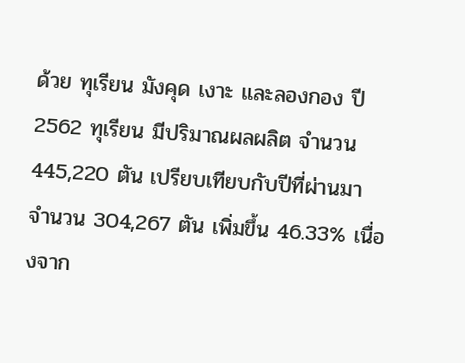ด้วย ทุเรียน มังคุด เงาะ และลองกอง ปี 2562 ทุเรียน มีปริมาณผลผลิต จำนวน 445,220 ตัน เปรียบเทียบกับปีที่ผ่านมา จำนวน 304,267 ตัน เพิ่มขึ้น 46.33% เนื่องจาก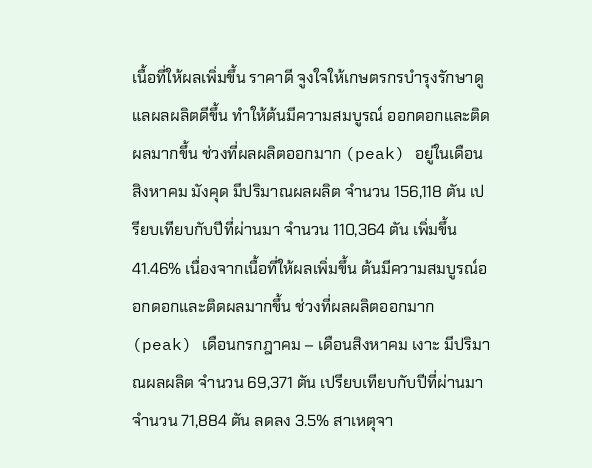เนื้อที่ให้ผลเพิ่มขึ้น ราคาดี จูงใจให้เกษตรกรบำรุงรักษาดูแลผลผลิตดีขึ้น ทำให้ต้นมีความสมบูรณ์ ออกดอกและติดผลมากขึ้น ช่วงที่ผลผลิตออกมาก (peak) อยู่ในเดือนสิงหาคม มังคุด มีปริมาณผลผลิต จำนวน 156,118 ตัน เปรียบเทียบกับปีที่ผ่านมา จำนวน 110,364 ตัน เพิ่มขึ้น 41.46% เนื่องจากเนื้อที่ให้ผลเพิ่มขึ้น ต้นมีความสมบูรณ์ออกดอกและติดผลมากขึ้น ช่วงที่ผลผลิตออกมาก (peak) เดือนกรกฎาคม – เดือนสิงหาคม เงาะ มีปริมาณผลผลิต จำนวน 69,371 ตัน เปรียบเทียบกับปีที่ผ่านมา จำนวน 71,884 ตัน ลดลง 3.5% สาเหตุจา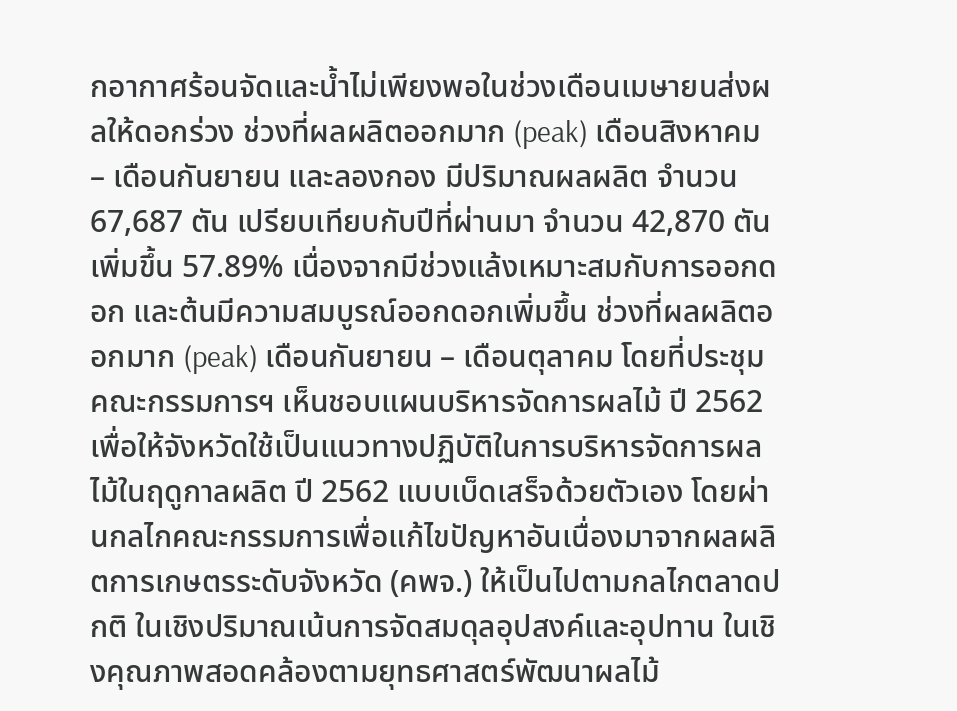กอากาศร้อนจัดและน้ำไม่เพียงพอในช่วงเดือนเมษายนส่งผลให้ดอกร่วง ช่วงที่ผลผลิตออกมาก (peak) เดือนสิงหาคม – เดือนกันยายน และลองกอง มีปริมาณผลผลิต จำนวน 67,687 ตัน เปรียบเทียบกับปีที่ผ่านมา จำนวน 42,870 ตัน เพิ่มขึ้น 57.89% เนื่องจากมีช่วงแล้งเหมาะสมกับการออกดอก และต้นมีความสมบูรณ์ออกดอกเพิ่มขึ้น ช่วงที่ผลผลิตออกมาก (peak) เดือนกันยายน – เดือนตุลาคม โดยที่ประชุมคณะกรรมการฯ เห็นชอบแผนบริหารจัดการผลไม้ ปี 2562 เพื่อให้จังหวัดใช้เป็นแนวทางปฏิบัติในการบริหารจัดการผลไม้ในฤดูกาลผลิต ปี 2562 แบบเบ็ดเสร็จด้วยตัวเอง โดยผ่านกลไกคณะกรรมการเพื่อแก้ไขปัญหาอันเนื่องมาจากผลผลิตการเกษตรระดับจังหวัด (คพจ.) ให้เป็นไปตามกลไกตลาดปกติ ในเชิงปริมาณเน้นการจัดสมดุลอุปสงค์และอุปทาน ในเชิงคุณภาพสอดคล้องตามยุทธศาสตร์พัฒนาผลไม้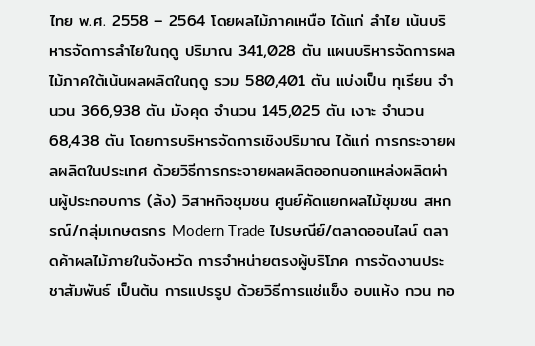ไทย พ.ศ. 2558 – 2564 โดยผลไม้ภาคเหนือ ได้แก่ ลำไย เน้นบริหารจัดการลำไยในฤดู ปริมาณ 341,028 ตัน แผนบริหารจัดการผลไม้ภาคใต้เน้นผลผลิตในฤดู รวม 580,401 ตัน แบ่งเป็น ทุเรียน จำนวน 366,938 ตัน มังคุด จำนวน 145,025 ตัน เงาะ จำนวน 68,438 ตัน โดยการบริหารจัดการเชิงปริมาณ ได้แก่ การกระจายผลผลิตในประเทศ ด้วยวิธีการกระจายผลผลิตออกนอกแหล่งผลิตผ่านผู้ประกอบการ (ล้ง) วิสาหกิจชุมชน ศูนย์คัดแยกผลไม้ชุมชน สหกรณ์/กลุ่มเกษตรกร Modern Trade ไปรษณีย์/ตลาดออนไลน์ ตลาดค้าผลไม้ภายในจังหวัด การจำหน่ายตรงผู้บริโภค การจัดงานประชาสัมพันธ์ เป็นต้น การแปรรูป ด้วยวิธีการแช่แข็ง อบแห้ง กวน ทอ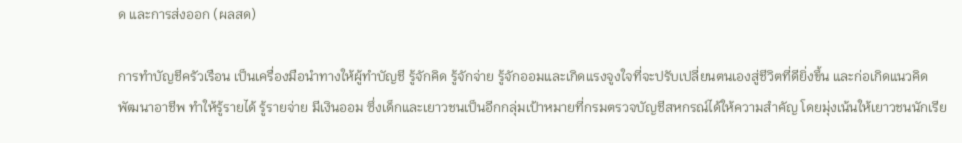ด และการส่งออก (ผลสด)

การทำบัญชีครัวเรือน เป็นเครื่องมือนำทางให้ผู้ทำบัญชี รู้จักคิด รู้จักจ่าย รู้จักออมและเกิดแรงจูงใจที่จะปรับเปลี่ยนตนเองสู่ชีวิตที่ดียิ่งขึ้น และก่อเกิดแนวคิดพัฒนาอาชีพ ทำให้รู้รายได้ รู้รายจ่าย มีเงินออม ซึ่งเด็กและเยาวชนเป็นอีกกลุ่มเป้าหมายที่กรมตรวจบัญชีสหกรณ์ได้ให้ความสำคัญ โดยมุ่งเน้นให้เยาวชนนักเรีย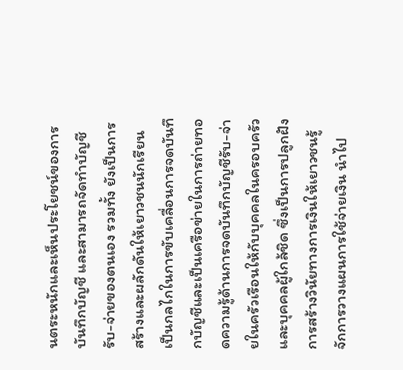นตระหนักและเห็นประโยชน์ของการบันทึกบัญชี และสามารถจัดทำบัญชีรับ-จ่ายของตนเอง รวมทั้ง ยังเป็นการสร้างและผลักดันให้เยาวชนนักเรียนเป็นกลไกในการขับเคลื่อนการจดบันทึกบัญชีและเป็นเครือข่ายในการถ่ายทอดความรู้ด้านการจดบันทึกบัญชีรับ-จ่ายในครัวเรือนให้กับบุคคลในครอบครัวและบุคคลผู้ใกล้ชิด ซึ่งเป็นการปลูกฝังการสร้างวินัยทางการเงินให้เยาวชนรู้จักการวางแผนการใช้จ่ายเงิน นำไป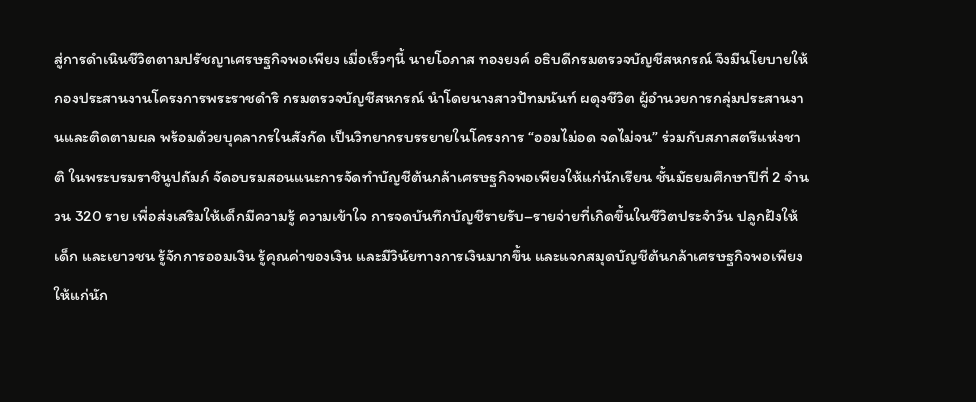สู่การดำเนินชีวิตตามปรัชญาเศรษฐกิจพอเพียง เมื่อเร็วๆนี้ นายโอภาส ทองยงค์ อธิบดีกรมตรวจบัญชีสหกรณ์ จึงมีนโยบายให้ กองประสานงานโครงการพระราชดำริ กรมตรวจบัญชีสหกรณ์ นำโดยนางสาวปัทมนันท์ ผดุงชีวิต ผู้อำนวยการกลุ่มประสานงานและติดตามผล พร้อมด้วยบุคลากรในสังกัด เป็นวิทยากรบรรยายในโครงการ “ออมไม่อด จดไม่จน” ร่วมกับสภาสตรีแห่งชาติ ในพระบรมราชินูปถัมภ์ จัดอบรมสอนแนะการจัดทำบัญชีต้นกล้าเศรษฐกิจพอเพียงให้แก่นักเรียน ชั้นมัธยมศึกษาปีที่ 2 จำนวน 320 ราย เพื่อส่งเสริมให้เด็กมีความรู้ ความเข้าใจ การจดบันทึกบัญชีรายรับ–รายจ่ายที่เกิดขึ้นในชีวิตประจำวัน ปลูกฝังให้เด็ก และเยาวชน รู้จักการออมเงิน รู้คุณค่าของเงิน และมีวินัยทางการเงินมากขึ้น และแจกสมุดบัญชีต้นกล้าเศรษฐกิจพอเพียงให้แก่นัก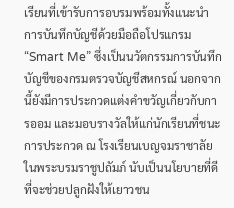เรียนที่เข้ารับการอบรมพร้อมทั้งแนะนำการบันทึกบัญชีด้วยมือถือโปรแกรม “Smart Me” ซึ่งเป็นนวัตกรรมการบันทึกบัญชีของกรมตรวจบัญชีสหกรณ์ นอกจากนี้ยังมีการประกวดแต่งคำขวัญเกี่ยวกับการออม และมอบรางวัลให้แก่นักเรียนที่ชนะการประกวด ณ โรงเรียนเบญจมราชาลัย ในพระบรมราชูปถัมภ์ นับเป็นนโยบายที่ดี ที่จะช่วยปลูกฝังให้เยาวชน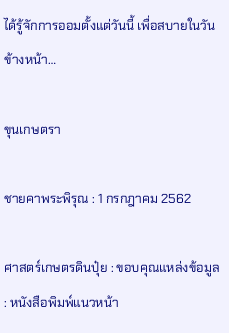ได้รู้จักการออมตั้งแต่วันนี้ เพื่อสบายในวันข้างหน้า…

ขุนเกษตรา

ชายคาพระพิรุณ : 1 กรกฎาคม 2562

ศาสตร์เกษตรดินปุ๋ย : ขอบคุณแหล่งข้อมูล : หนังสือพิมพ์แนวหน้า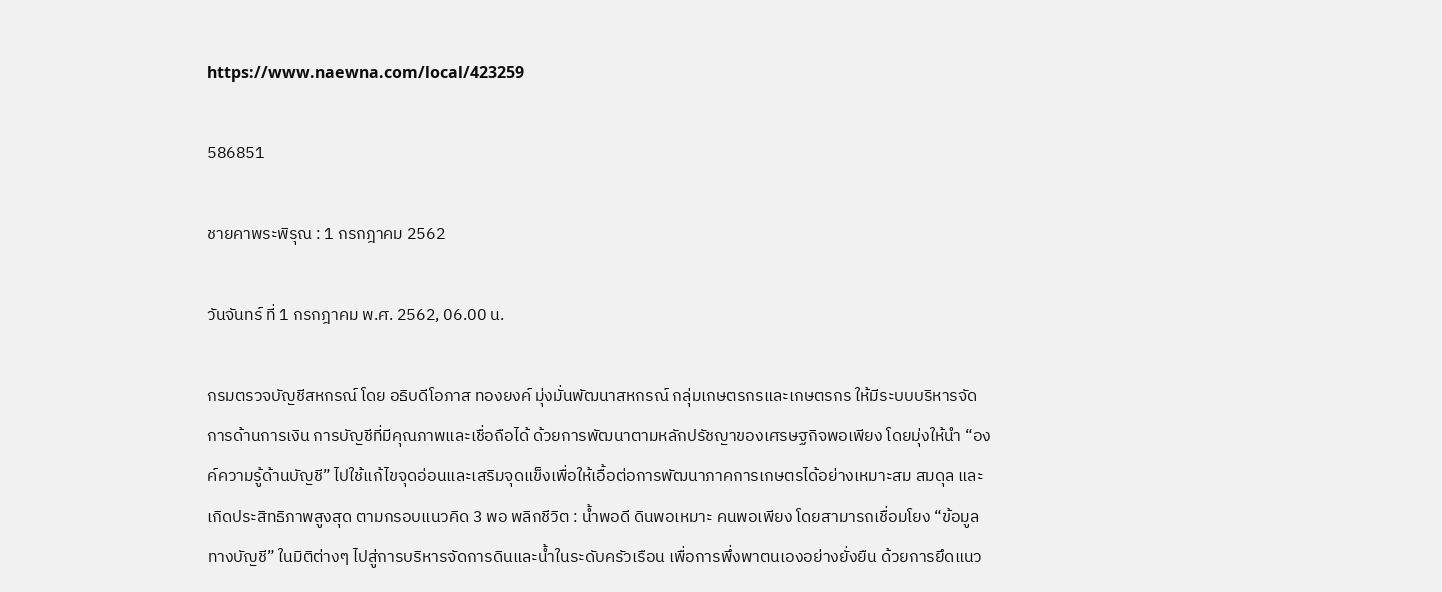https://www.naewna.com/local/423259

586851

ชายคาพระพิรุณ : 1 กรกฎาคม 2562

วันจันทร์ ที่ 1 กรกฎาคม พ.ศ. 2562, 06.00 น.

กรมตรวจบัญชีสหกรณ์ โดย อธิบดีโอภาส ทองยงค์ มุ่งมั่นพัฒนาสหกรณ์ กลุ่มเกษตรกรและเกษตรกร ให้มีระบบบริหารจัดการด้านการเงิน การบัญชีที่มีคุณภาพและเชื่อถือได้ ด้วยการพัฒนาตามหลักปรัชญาของเศรษฐกิจพอเพียง โดยมุ่งให้นำ “องค์ความรู้ด้านบัญชี” ไปใช้แก้ไขจุดอ่อนและเสริมจุดแข็งเพื่อให้เอื้อต่อการพัฒนาภาคการเกษตรได้อย่างเหมาะสม สมดุล และเกิดประสิทธิภาพสูงสุด ตามกรอบแนวคิด 3 พอ พลิกชีวิต : น้ำพอดี ดินพอเหมาะ คนพอเพียง โดยสามารถเชื่อมโยง “ข้อมูลทางบัญชี” ในมิติต่างๆ ไปสู่การบริหารจัดการดินและน้ำในระดับครัวเรือน เพื่อการพึ่งพาตนเองอย่างยั่งยืน ด้วยการยึดแนว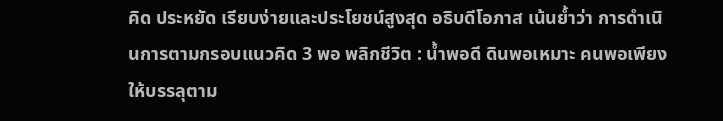คิด ประหยัด เรียบง่ายและประโยชน์สูงสุด อธิบดีโอภาส เน้นย้ำว่า การดำเนินการตามกรอบแนวคิด 3 พอ พลิกชีวิต : น้ำพอดี ดินพอเหมาะ คนพอเพียง ให้บรรลุตาม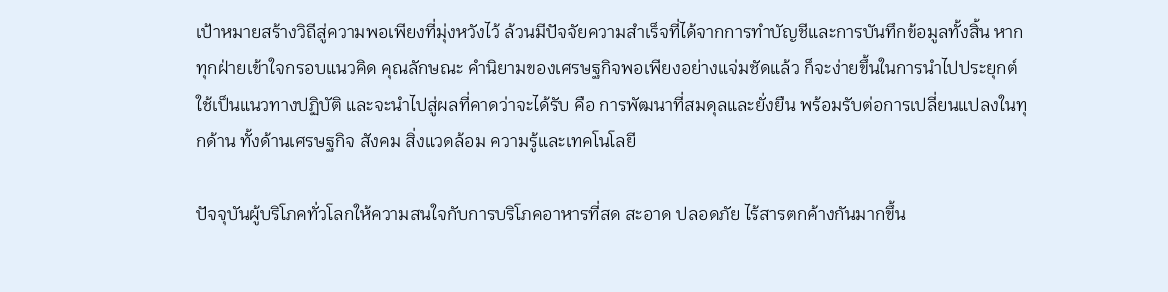เป้าหมายสร้างวิถีสู่ความพอเพียงที่มุ่งหวังไว้ ล้วนมีปัจจัยความสำเร็จที่ได้จากการทำบัญชีและการบันทึกข้อมูลทั้งสิ้น หากทุกฝ่ายเข้าใจกรอบแนวคิด คุณลักษณะ คำนิยามของเศรษฐกิจพอเพียงอย่างแจ่มชัดแล้ว ก็จะง่ายขึ้นในการนำไปประยุกต์ใช้เป็นแนวทางปฏิบัติ และจะนำไปสู่ผลที่คาดว่าจะได้รับ คือ การพัฒนาที่สมดุลและยั่งยืน พร้อมรับต่อการเปลี่ยนแปลงในทุกด้าน ทั้งด้านเศรษฐกิจ สังคม สิ่งแวดล้อม ความรู้และเทคโนโลยี

ปัจจุบันผู้บริโภคทั่วโลกให้ความสนใจกับการบริโภคอาหารที่สด สะอาด ปลอดภัย ไร้สารตกค้างกันมากขึ้น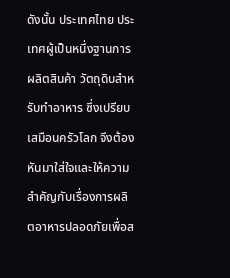ดังนั้น ประเทศไทย ประเทศผู้เป็นหนึ่งฐานการผลิตสินค้า วัตถุดิบสำหรับทำอาหาร ซึ่งเปรียบเสมือนครัวโลก จึงต้องหันมาใส่ใจและให้ความสำคัญกับเรื่องการผลิตอาหารปลอดภัยเพื่อส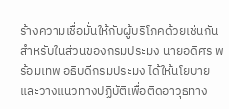ร้างความเชื่อมั่นให้กับผู้บริโภคด้วยเช่นกัน สำหรับในส่วนของกรมประมง นายอดิศร พร้อมเทพ อธิบดีกรมประมง ได้ให้นโยบายและวางแนวทางปฏิบัติเพื่อติดอาวุธทาง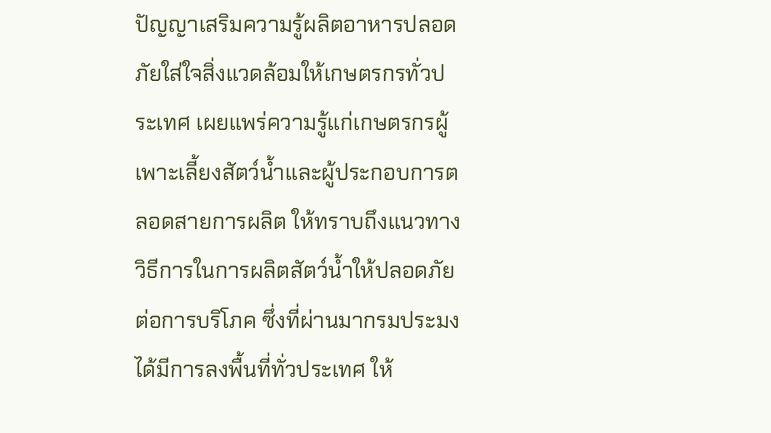ปัญญาเสริมความรู้ผลิตอาหารปลอดภัยใส่ใจสิ่งแวดล้อมให้เกษตรกรทั่วประเทศ เผยแพร่ความรู้แก่เกษตรกรผู้เพาะเลี้ยงสัตว์น้ำและผู้ประกอบการตลอดสายการผลิต ให้ทราบถึงแนวทางวิธีการในการผลิตสัตว์น้ำให้ปลอดภัยต่อการบริโภค ซึ่งที่ผ่านมากรมประมง ได้มีการลงพื้นที่ทั่วประเทศ ให้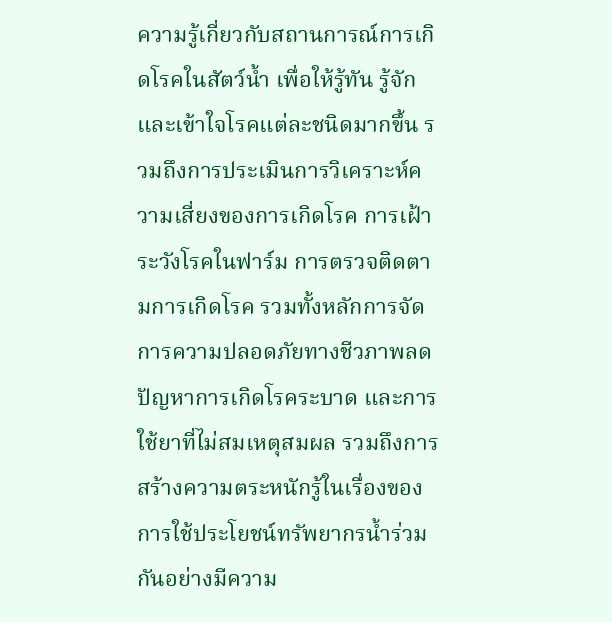ความรู้เกี่ยวกับสถานการณ์การเกิดโรคในสัตว์น้ำ เพื่อให้รู้ทัน รู้จักและเข้าใจโรคแต่ละชนิดมากขึ้น รวมถึงการประเมินการวิเคราะห์ความเสี่ยงของการเกิดโรค การเฝ้าระวังโรคในฟาร์ม การตรวจติดตามการเกิดโรค รวมทั้งหลักการจัดการความปลอดภัยทางชีวภาพลดปัญหาการเกิดโรคระบาด และการใช้ยาที่ไม่สมเหตุสมผล รวมถึงการสร้างความตระหนักรู้ในเรื่องของการใช้ประโยชน์ทรัพยากรน้ำร่วมกันอย่างมีความ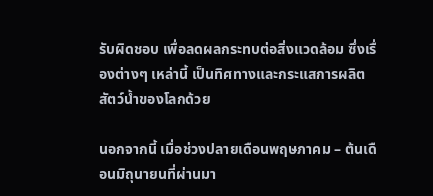รับผิดชอบ เพื่อลดผลกระทบต่อสิ่งแวดล้อม ซึ่งเรื่องต่างๆ เหล่านี้ เป็นทิศทางและกระแสการผลิตสัตว์น้ำของโลกด้วย

นอกจากนี้ เมื่อช่วงปลายเดือนพฤษภาคม – ต้นเดือนมิถุนายนที่ผ่านมา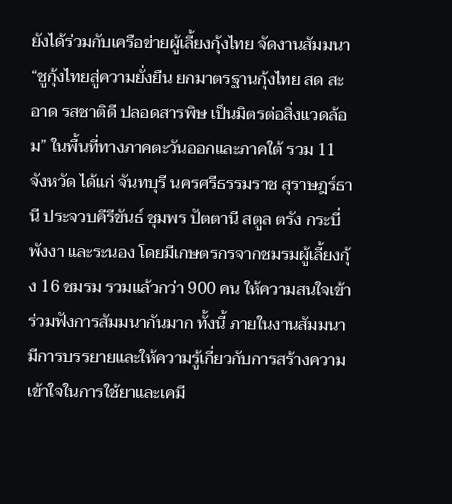ยังได้ร่วมกับเครือข่ายผู้เลี้ยงกุ้งไทย จัดงานสัมมนา “ชูกุ้งไทยสู่ความยั่งยืน ยกมาตรฐานกุ้งไทย สด สะอาด รสชาติดี ปลอดสารพิษ เป็นมิตรต่อสิ่งแวดล้อม” ในพื้นที่ทางภาคตะวันออกและภาคใต้ รวม 11 จังหวัด ได้แก่ จันทบุรี นครศรีธรรมราช สุราษฎร์ธานี ประจวบคีรีขันธ์ ชุมพร ปัตตานี สตูล ตรัง กระบี่ พังงา และระนอง โดยมีเกษตรกรจากชมรมผู้เลี้ยงกุ้ง 16 ชมรม รวมแล้วกว่า 900 คน ให้ความสนใจเข้าร่วมฟังการสัมมนากันมาก ทั้งนี้ ภายในงานสัมมนามีการบรรยายและให้ความรู้เกี่ยวกับการสร้างความเข้าใจในการใช้ยาและเคมี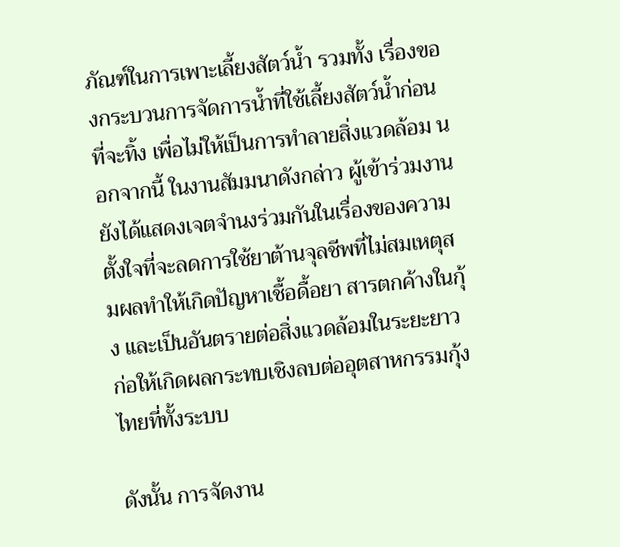ภัณฑ์ในการเพาะเลี้ยงสัตว์น้ำ รวมทั้ง เรื่องของกระบวนการจัดการน้ำที่ใช้เลี้ยงสัตว์น้ำก่อนที่จะทิ้ง เพื่อไม่ให้เป็นการทำลายสิ่งแวดล้อม นอกจากนี้ ในงานสัมมนาดังกล่าว ผู้เข้าร่วมงานยังได้แสดงเจตจำนงร่วมกันในเรื่องของความตั้งใจที่จะลดการใช้ยาต้านจุลชีพที่ไม่สมเหตุสมผลทำให้เกิดปัญหาเชื้อดื้อยา สารตกค้างในกุ้ง และเป็นอันตรายต่อสิ่งแวดล้อมในระยะยาว ก่อให้เกิดผลกระทบเชิงลบต่ออุตสาหกรรมกุ้งไทยที่ทั้งระบบ

ดังนั้น การจัดงาน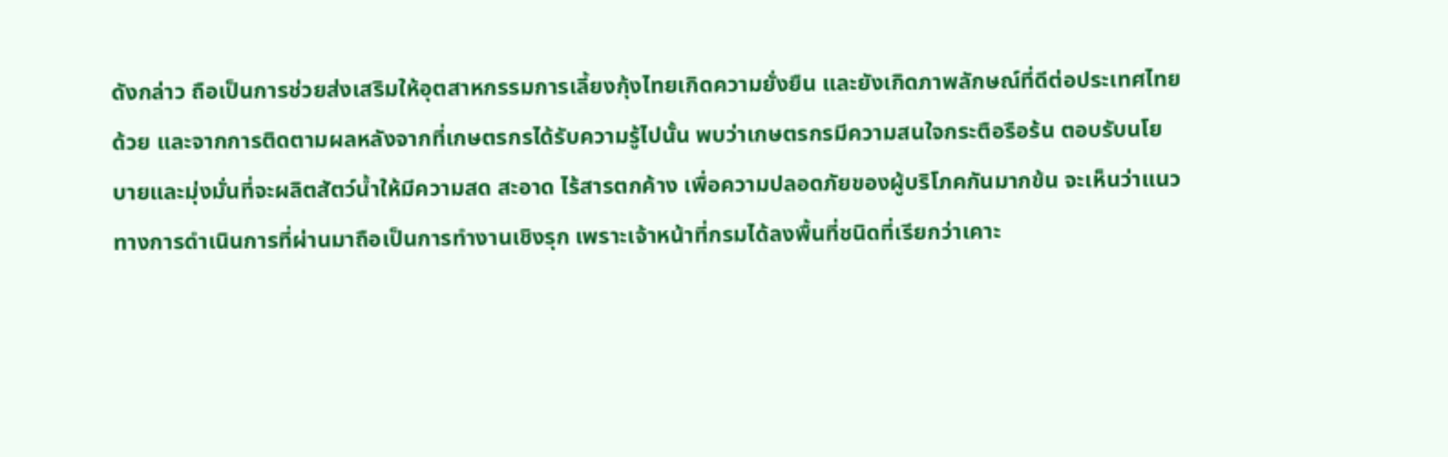ดังกล่าว ถือเป็นการช่วยส่งเสริมให้อุตสาหกรรมการเลี้ยงกุ้งไทยเกิดความยั่งยืน และยังเกิดภาพลักษณ์ที่ดีต่อประเทศไทยด้วย และจากการติดตามผลหลังจากที่เกษตรกรได้รับความรู้ไปนั้น พบว่าเกษตรกรมีความสนใจกระตือรือร้น ตอบรับนโยบายและมุ่งมั่นที่จะผลิตสัตว์น้ำให้มีความสด สะอาด ไร้สารตกค้าง เพื่อความปลอดภัยของผู้บริโภคกันมากข้น จะเห็นว่าแนวทางการดำเนินการที่ผ่านมาถือเป็นการทำงานเชิงรุก เพราะเจ้าหน้าที่กรมได้ลงพื้นที่ชนิดที่เรียกว่าเคาะ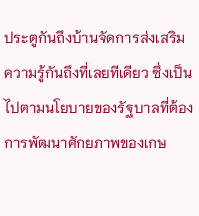ประตูกันถึงบ้านจัดการส่งเสริมความรู้กันถึงที่เลยทีเดียว ซึ่งเป็นไปตามนโยบายของรัฐบาลที่ต้องการพัฒนาศักยภาพของเกษ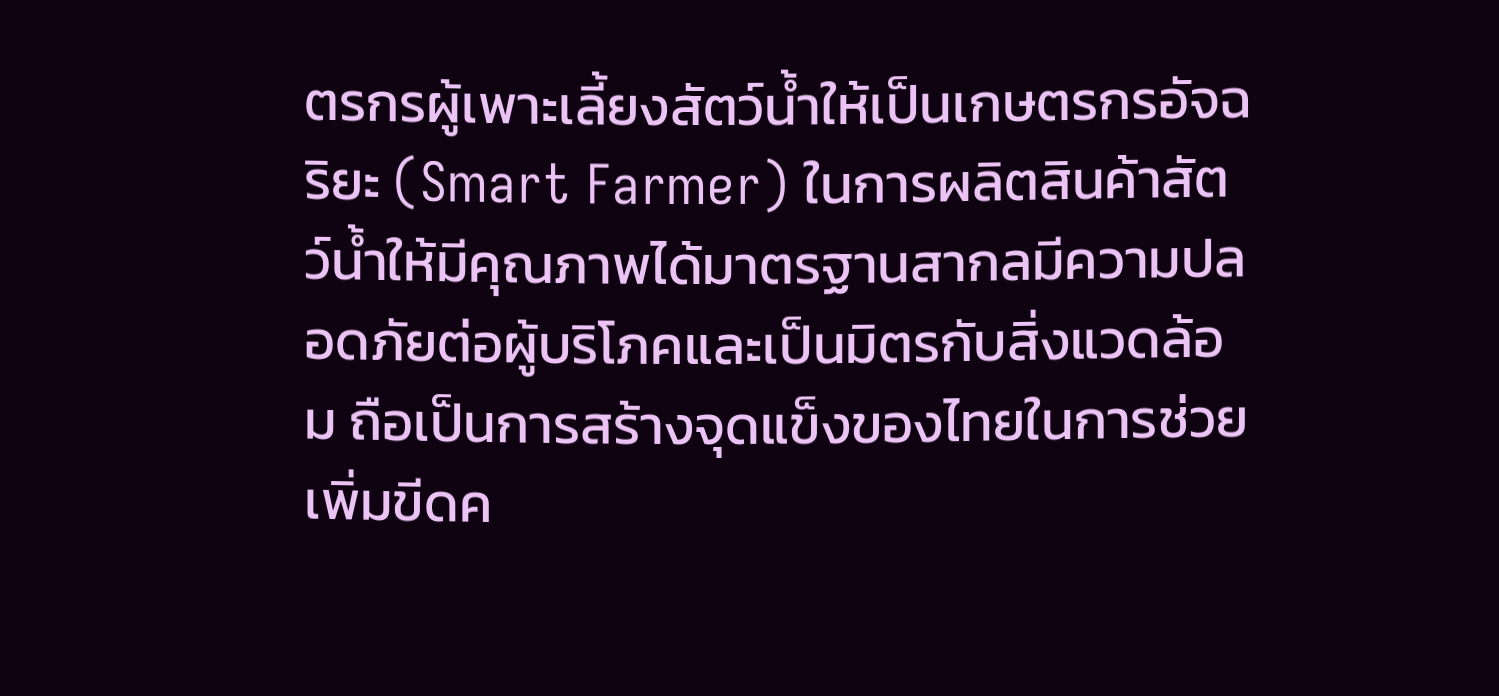ตรกรผู้เพาะเลี้ยงสัตว์น้ำให้เป็นเกษตรกรอัจฉริยะ (Smart Farmer) ในการผลิตสินค้าสัตว์น้ำให้มีคุณภาพได้มาตรฐานสากลมีความปลอดภัยต่อผู้บริโภคและเป็นมิตรกับสิ่งแวดล้อม ถือเป็นการสร้างจุดแข็งของไทยในการช่วยเพิ่มขีดค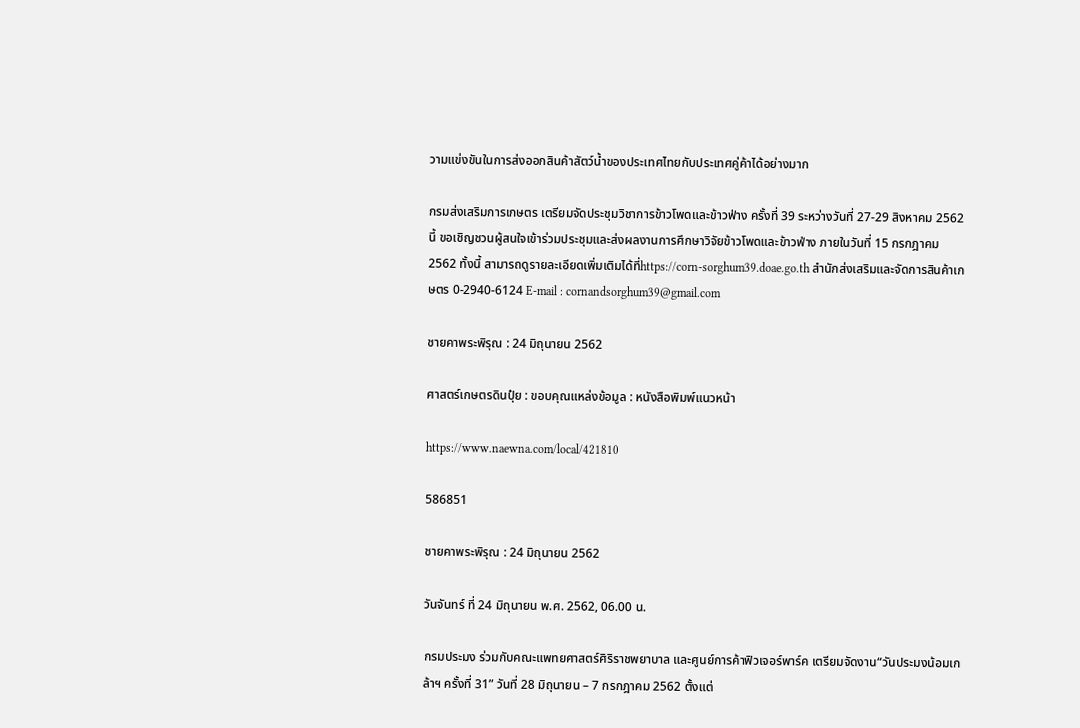วามแข่งขันในการส่งออกสินค้าสัตว์น้ำของประเทศไทยกับประเทศคู่ค้าได้อย่างมาก

กรมส่งเสริมการเกษตร เตรียมจัดประชุมวิชาการข้าวโพดและข้าวฟ่าง ครั้งที่ 39 ระหว่างวันที่ 27-29 สิงหาคม 2562 นี้ ขอเชิญชวนผู้สนใจเข้าร่วมประชุมและส่งผลงานการศึกษาวิจัยข้าวโพดและข้าวฟ่าง ภายในวันที่ 15 กรกฎาคม 2562 ทั้งนี้ สามารถดูรายละเอียดเพิ่มเติมได้ที่https://corn-sorghum39.doae.go.th สำนักส่งเสริมและจัดการสินค้าเกษตร 0-2940-6124 E-mail : cornandsorghum39@gmail.com

ชายคาพระพิรุณ : 24 มิถุนายน 2562

ศาสตร์เกษตรดินปุ๋ย : ขอบคุณแหล่งข้อมูล : หนังสือพิมพ์แนวหน้า

https://www.naewna.com/local/421810

586851

ชายคาพระพิรุณ : 24 มิถุนายน 2562

วันจันทร์ ที่ 24 มิถุนายน พ.ศ. 2562, 06.00 น.

กรมประมง ร่วมกับคณะแพทยศาสตร์ศิริราชพยาบาล และศูนย์การค้าฟิวเจอร์พาร์ค เตรียมจัดงาน“วันประมงน้อมเกล้าฯ ครั้งที่ 31” วันที่ 28 มิถุนายน – 7 กรกฎาคม 2562 ตั้งแต่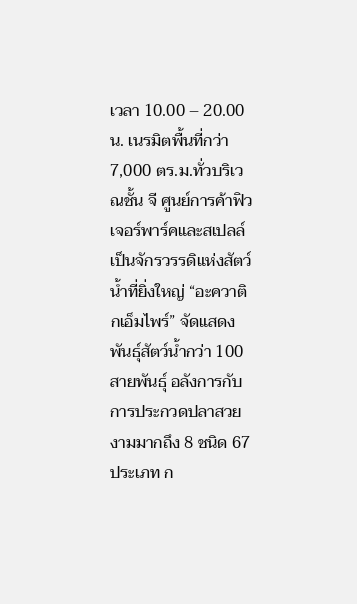เวลา 10.00 – 20.00 น. เนรมิตพื้นที่กว่า 7,000 ตร.ม.ทั่วบริเวณชั้น จี ศูนย์การค้าฟิวเจอร์พาร์คและสเปลล์เป็นจักรวรรดิแห่งสัตว์น้ำที่ยิ่งใหญ่ “อะควาติกเอ็มไพร์” จัดแสดงพันธุ์สัตว์น้ำกว่า 100 สายพันธุ์ อลังการกับการประกวดปลาสวยงามมากถึง 8 ชนิด 67 ประเภท ก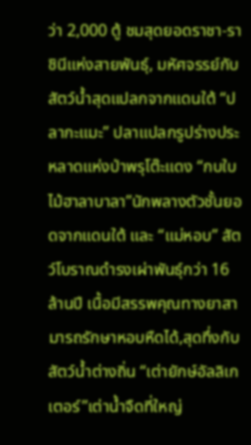ว่า 2,000 ตู้ ชมสุดยอดราชา-ราชินีแห่งสายพันธุ์, มหัศจรรย์กับสัตว์น้ำสุดแปลกจากแดนใต้ “ปลากะแมะ” ปลาแปลกรูปร่างประหลาดแห่งป่าพรุโต๊ะแดง “กบใบไม้ฮาลาบาลา”นักพลางตัวชั้นยอดจากแดนใต้ และ “แม่หอบ” สัตว์โบราณดำรงเผ่าพันธุ์กว่า 16 ล้านปี เนื้อมีสรรพคุณทางยาสามารถรักษาหอบหืดได้,สุดทึ่งกับสัตว์น้ำต่างถิ่น “เต่ายักษ์อัลลิเกเตอร์”เต่าน้ำจืดที่ใหญ่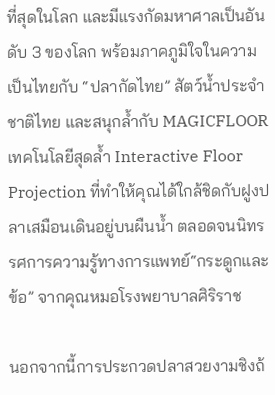ที่สุดในโลก และมีแรงกัดมหาศาลเป็นอันดับ 3 ของโลก พร้อมภาคภูมิใจในความเป็นไทยกับ “ปลากัดไทย” สัตว์น้ำประจำชาติไทย และสนุกล้ำกับ MAGICFLOOR เทคโนโลยีสุดล้ำ Interactive Floor Projection ที่ทำให้คุณได้ใกล้ชิดกับฝูงปลาเสมือนเดินอยู่บนผืนน้ำ ตลอดจนนิทรรศการความรู้ทางการแพทย์“กระดูกและข้อ” จากคุณหมอโรงพยาบาลศิริราช

นอกจากนี้การประกวดปลาสวยงามชิงถ้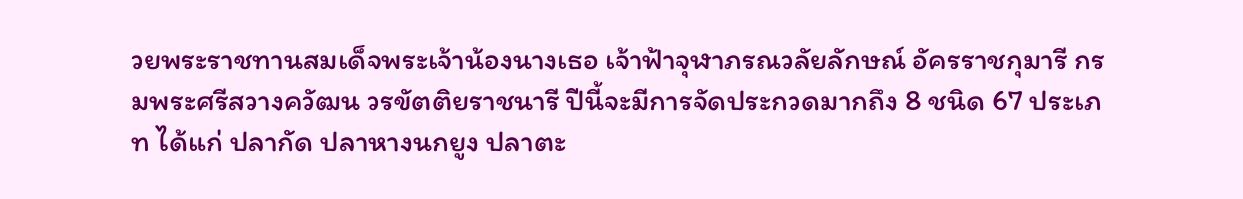วยพระราชทานสมเด็จพระเจ้าน้องนางเธอ เจ้าฟ้าจุฬาภรณวลัยลักษณ์ อัครราชกุมารี กรมพระศรีสวางควัฒน วรขัตติยราชนารี ปีนี้จะมีการจัดประกวดมากถึง 8 ชนิด 67 ประเภท ได้แก่ ปลากัด ปลาหางนกยูง ปลาตะ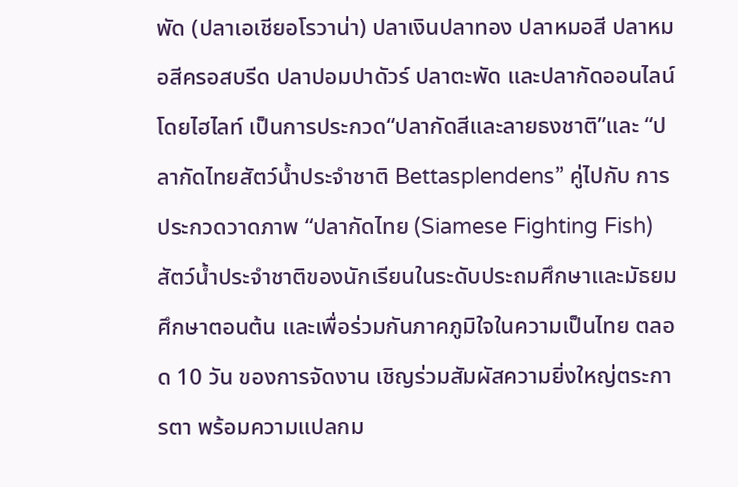พัด (ปลาเอเชียอโรวาน่า) ปลาเงินปลาทอง ปลาหมอสี ปลาหมอสีครอสบรีด ปลาปอมปาดัวร์ ปลาตะพัด และปลากัดออนไลน์ โดยไฮไลท์ เป็นการประกวด“ปลากัดสีและลายธงชาติ”และ “ปลากัดไทยสัตว์น้ำประจำชาติ Bettasplendens” คู่ไปกับ การประกวดวาดภาพ “ปลากัดไทย (Siamese Fighting Fish) สัตว์น้ำประจำชาติของนักเรียนในระดับประถมศึกษาและมัธยมศึกษาตอนต้น และเพื่อร่วมกันภาคภูมิใจในความเป็นไทย ตลอด 10 วัน ของการจัดงาน เชิญร่วมสัมผัสความยิ่งใหญ่ตระการตา พร้อมความแปลกม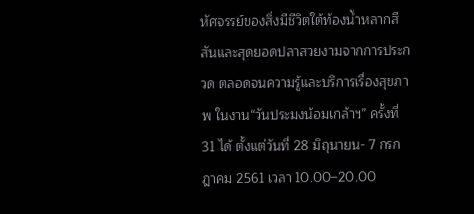หัศจรรย์ของสิ่งมีชีวิตใต้ท้องน้ำหลากสีสันและสุดยอดปลาสวยงามจากการประกวด ตลอดจนความรู้และบริการเรื่องสุขภาพ ในงาน“วันประมงน้อมเกล้าฯ” ครั้งที่ 31 ได้ ตั้งแต่วันที่ 28 มิถุนายน- 7 กรกฎาคม 2561 เวลา 10.00–20.00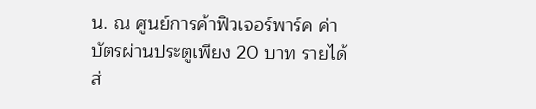น. ณ ศูนย์การค้าฟิวเจอร์พาร์ค ค่าบัตรผ่านประตูเพียง 20 บาท รายได้ส่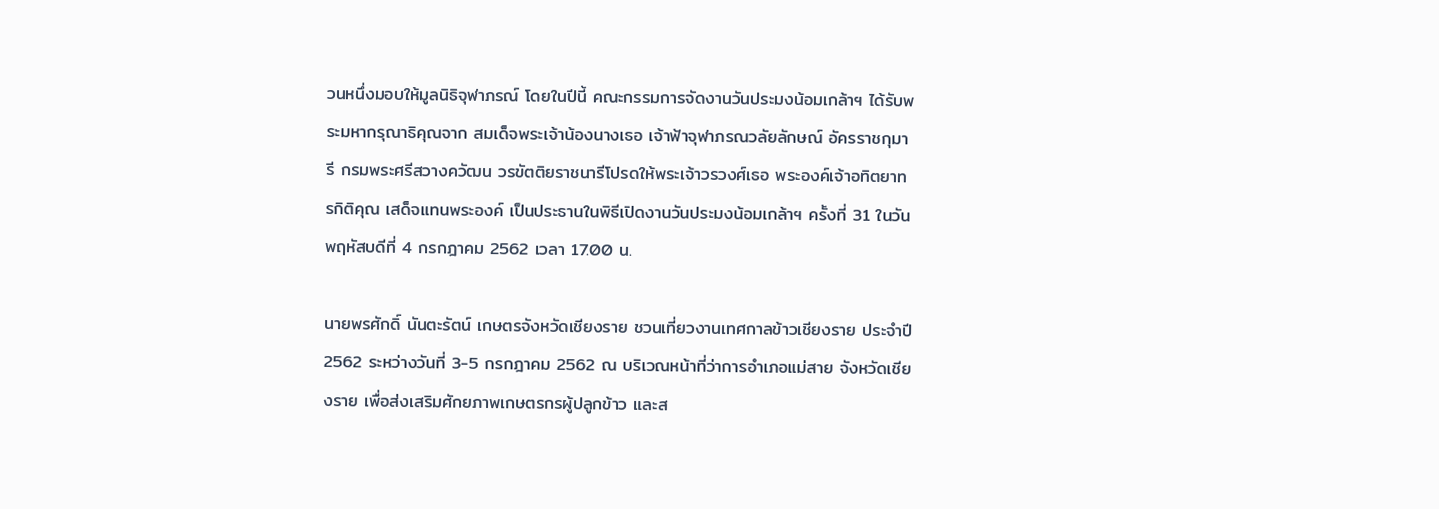วนหนึ่งมอบให้มูลนิธิจุฬาภรณ์ โดยในปีนี้ คณะกรรมการจัดงานวันประมงน้อมเกล้าฯ ได้รับพระมหากรุณาธิคุณจาก สมเด็จพระเจ้าน้องนางเธอ เจ้าฟ้าจุฬาภรณวลัยลักษณ์ อัครราชกุมารี กรมพระศรีสวางควัฒน วรขัตติยราชนารีโปรดให้พระเจ้าวรวงศ์เธอ พระองค์เจ้าอทิตยาทรกิติคุณ เสด็จแทนพระองค์ เป็นประธานในพิธีเปิดงานวันประมงน้อมเกล้าฯ ครั้งที่ 31 ในวันพฤหัสบดีที่ 4 กรกฎาคม 2562 เวลา 17.00 น.

นายพรศักดิ์ นันตะรัตน์ เกษตรจังหวัดเชียงราย ชวนเที่ยวงานเทศกาลข้าวเชียงราย ประจำปี 2562 ระหว่างวันที่ 3-5 กรกฎาคม 2562 ณ บริเวณหน้าที่ว่าการอำเภอแม่สาย จังหวัดเชียงราย เพื่อส่งเสริมศักยภาพเกษตรกรผู้ปลูกข้าว และส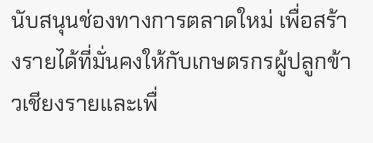นับสนุนช่องทางการตลาดใหม่ เพื่อสร้างรายได้ที่มั่นคงให้กับเกษตรกรผู้ปลูกข้าวเชียงรายและเพื่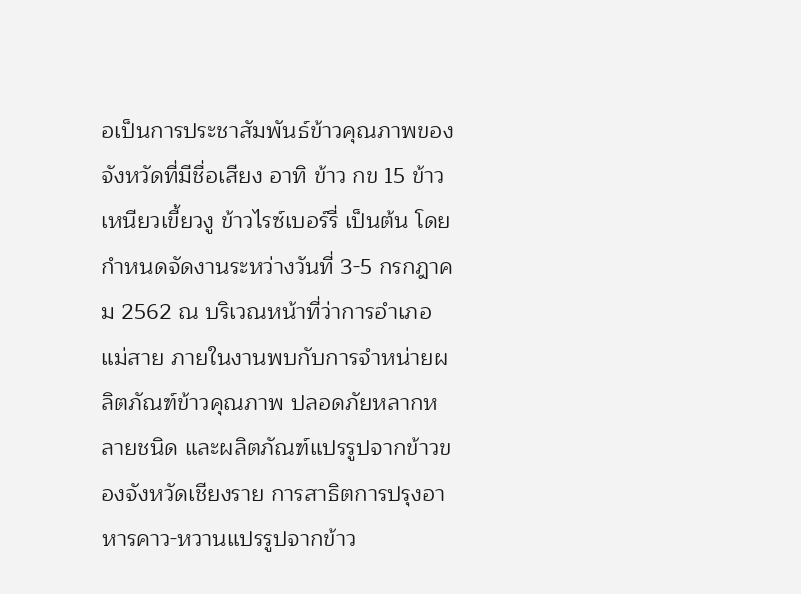อเป็นการประชาสัมพันธ์ข้าวคุณภาพของจังหวัดที่มีชื่อเสียง อาทิ ข้าว กข 15 ข้าวเหนียวเขี้ยวงู ข้าวไรซ์เบอร์รี่ เป็นต้น โดยกำหนดจัดงานระหว่างวันที่ 3-5 กรกฎาคม 2562 ณ บริเวณหน้าที่ว่าการอำเภอแม่สาย ภายในงานพบกับการจำหน่ายผลิตภัณฑ์ข้าวคุณภาพ ปลอดภัยหลากหลายชนิด และผลิตภัณฑ์แปรรูปจากข้าวของจังหวัดเชียงราย การสาธิตการปรุงอาหารคาว-หวานแปรรูปจากข้าว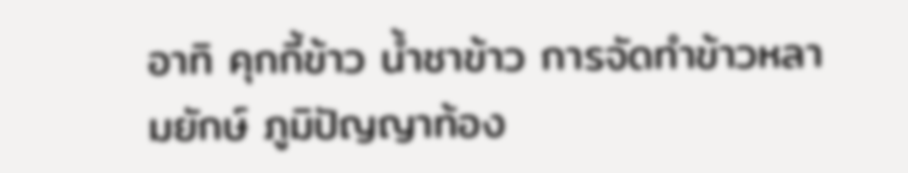อาทิ คุกกี้ข้าว น้ำชาข้าว การจัดทำข้าวหลามยักษ์ ภูมิปัญญาท้อง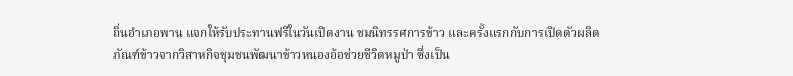ถิ่นอำเภอพาน แจกให้รับประทานฟรีในวันเปิดงาน ชมนิทรรศการข้าว และครั้งแรกกับการเปิดตัวผลิตภัณฑ์ข้าวจากวิสาหกิจชุมชนพัฒนาข้าวหนองอ้อช่วยชีวิตหมูป่า ซึ่งเป็น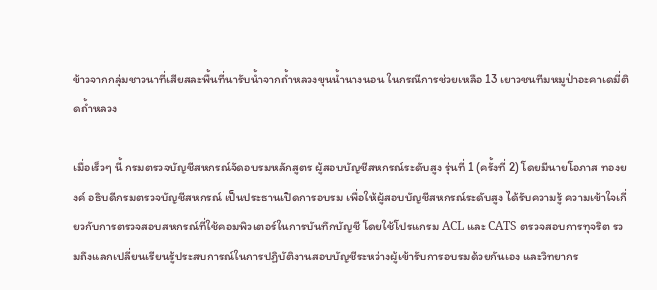ข้าวจากกลุ่มชาวนาที่เสียสละพื้นที่นารับน้ำจากถ้ำหลวงขุนน้ำนางนอน ในกรณีการช่วยเหลือ 13 เยาวชนทีมหมูป่าอะคาเดมี่ติดถ้ำหลวง

เมื่อเร็วๆ นี้ กรมตรวจบัญชีสหกรณ์จัดอบรมหลักสูตร ผู้สอบบัญชีสหกรณ์ระดับสูง รุ่นที่ 1 (ครั้งที่ 2) โดยมีนายโอภาส ทองยงค์ อธิบดีกรมตรวจบัญชีสหกรณ์ เป็นประธานเปิดการอบรม เพื่อให้ผู้สอบบัญชีสหกรณ์ระดับสูง ได้รับความรู้ ความเข้าใจเกี่ยวกับการตรวจสอบสหกรณ์ที่ใช้คอมพิวเตอร์ในการบันทึกบัญชี โดยใช้โปรแกรม ACL และ CATS ตรวจสอบการทุจริต รวมถึงแลกเปลี่ยนเรียนรู้ประสบการณ์ในการปฏิบัติงานสอบบัญชีระหว่างผู้เข้ารับการอบรมด้วยกันเอง และวิทยากร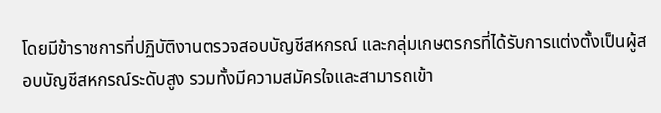โดยมีข้าราชการที่ปฏิบัติงานตรวจสอบบัญชีสหกรณ์ และกลุ่มเกษตรกรที่ได้รับการแต่งตั้งเป็นผู้สอบบัญชีสหกรณ์ระดับสูง รวมทั้งมีความสมัครใจและสามารถเข้า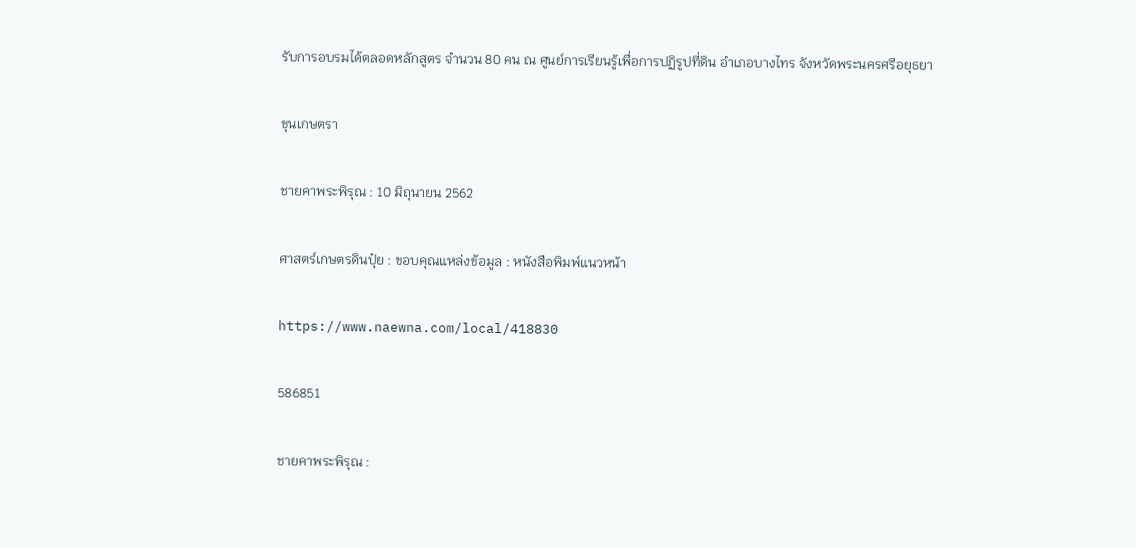รับการอบรมได้ตลอดหลักสูตร จำนวน 80 คน ณ ศูนย์การเรียนรู้เพื่อการปฏิรูปที่ดิน อำเภอบางไทร จังหวัดพระนครศรีอยุธยา

ขุนเกษตรา

ชายคาพระพิรุณ : 10 มิถุนายน 2562

ศาสตร์เกษตรดินปุ๋ย : ขอบคุณแหล่งข้อมูล : หนังสือพิมพ์แนวหน้า

https://www.naewna.com/local/418830

586851

ชายคาพระพิรุณ :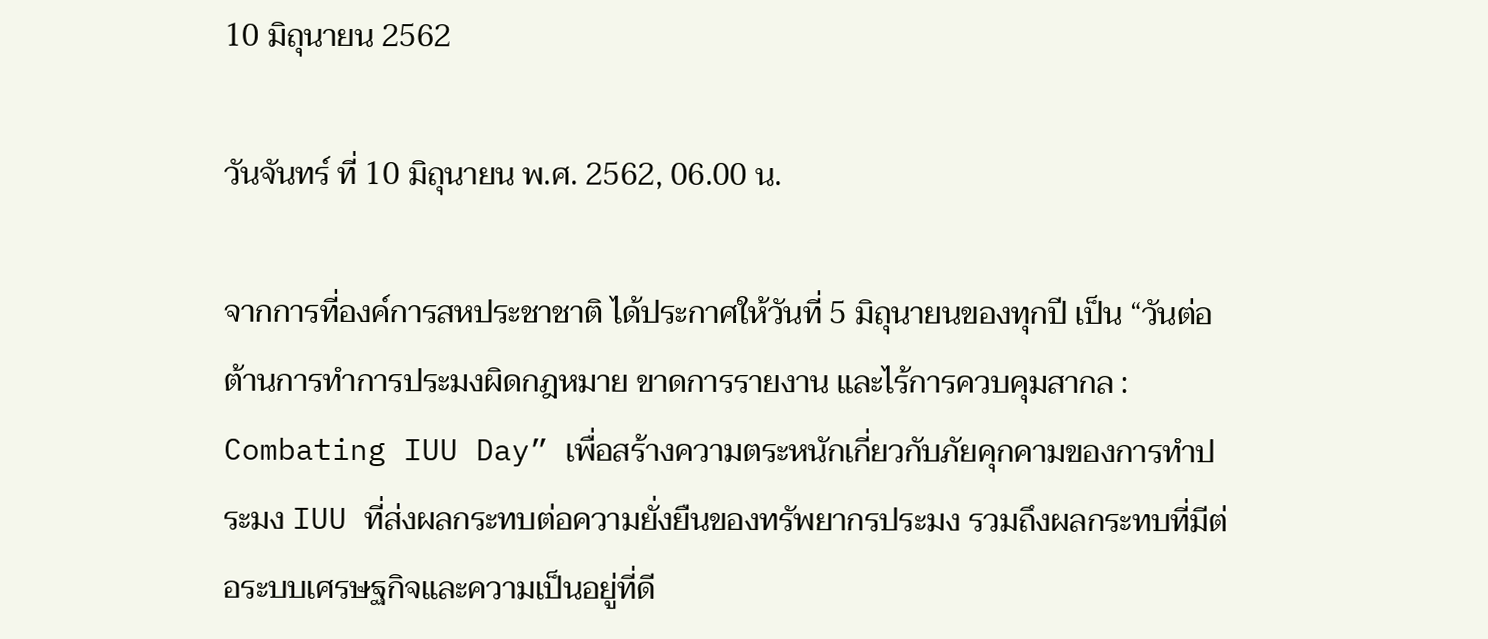10 มิถุนายน 2562

วันจันทร์ ที่ 10 มิถุนายน พ.ศ. 2562, 06.00 น.

จากการที่องค์การสหประชาชาติ ได้ประกาศให้วันที่ 5 มิถุนายนของทุกปี เป็น “วันต่อต้านการทำการประมงผิดกฎหมาย ขาดการรายงาน และไร้การควบคุมสากล : Combating IUU Day” เพื่อสร้างความตระหนักเกี่ยวกับภัยคุกคามของการทำประมง IUU ที่ส่งผลกระทบต่อความยั่งยืนของทรัพยากรประมง รวมถึงผลกระทบที่มีต่อระบบเศรษฐกิจและความเป็นอยู่ที่ดี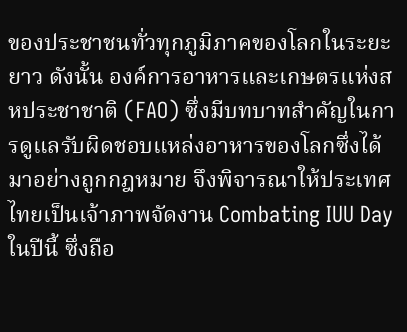ของประชาชนทั่วทุกภูมิภาคของโลกในระยะยาว ดังนั้น องค์การอาหารและเกษตรแห่งสหประชาชาติ (FAO) ซึ่งมีบทบาทสำคัญในการดูแลรับผิดชอบแหล่งอาหารของโลกซึ่งได้มาอย่างถูกกฎหมาย จึงพิจารณาให้ประเทศไทยเป็นเจ้าภาพจัดงาน Combating IUU Day ในปีนี้ ซึ่งถือ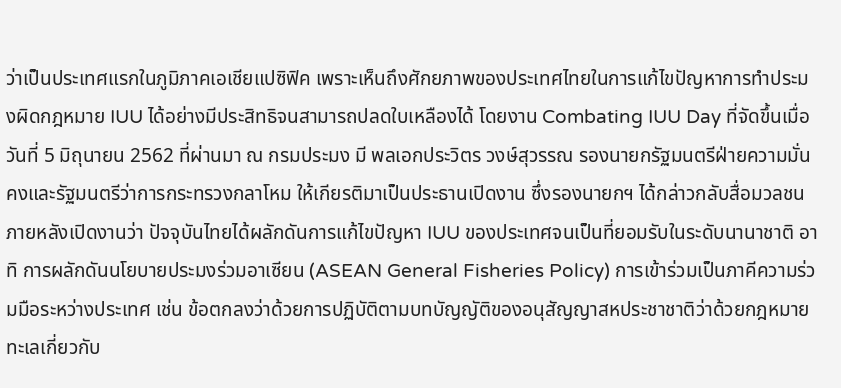ว่าเป็นประเทศแรกในภูมิภาคเอเชียแปซิฟิค เพราะเห็นถึงศักยภาพของประเทศไทยในการแก้ไขปัญหาการทำประมงผิดกฎหมาย IUU ได้อย่างมีประสิทธิจนสามารถปลดใบเหลืองได้ โดยงาน Combating IUU Day ที่จัดขึ้นเมื่อวันที่ 5 มิถุนายน 2562 ที่ผ่านมา ณ กรมประมง มี พลเอกประวิตร วงษ์สุวรรณ รองนายกรัฐมนตรีฝ่ายความมั่นคงและรัฐมนตรีว่าการกระทรวงกลาโหม ให้เกียรติมาเป็นประธานเปิดงาน ซึ่งรองนายกฯ ได้กล่าวกลับสื่อมวลชนภายหลังเปิดงานว่า ปัจจุบันไทยได้ผลักดันการแก้ไขปัญหา IUU ของประเทศจนเป็นที่ยอมรับในระดับนานาชาติ อาทิ การผลักดันนโยบายประมงร่วมอาเซียน (ASEAN General Fisheries Policy) การเข้าร่วมเป็นภาคีความร่วมมือระหว่างประเทศ เช่น ข้อตกลงว่าด้วยการปฏิบัติตามบทบัญญัติของอนุสัญญาสหประชาชาติว่าด้วยกฎหมายทะเลเกี่ยวกับ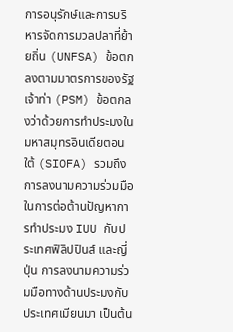การอนุรักษ์และการบริหารจัดการมวลปลาที่ย้ายถิ่น (UNFSA) ข้อตกลงตามมาตรการของรัฐเจ้าท่า (PSM) ข้อตกลงว่าด้วยการทำประมงในมหาสมุทรอินเดียตอนใต้ (SIOFA) รวมถึงการลงนามความร่วมมือในการต่อต้านปัญหาการทำประมง IUU กับประเทศฟิลิปปินส์ และญี่ปุ่น การลงนามความร่วมมือทางด้านประมงกับประเทศเมียนมา เป็นต้น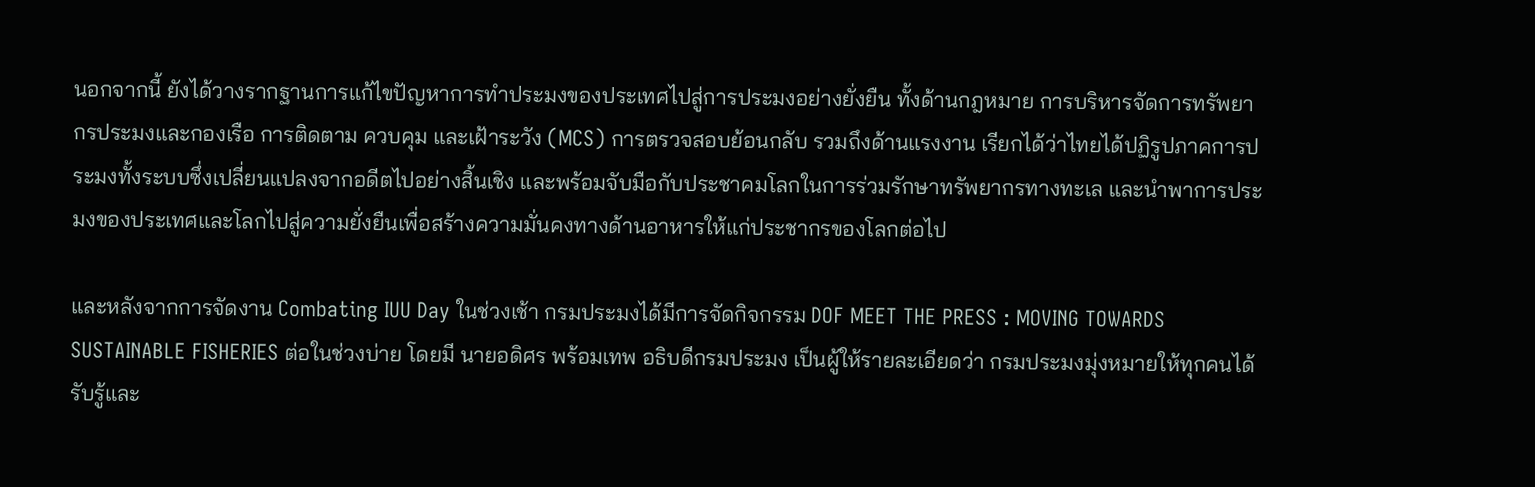นอกจากนี้ ยังได้วางรากฐานการแก้ไขปัญหาการทำประมงของประเทศไปสู่การประมงอย่างยั่งยืน ทั้งด้านกฎหมาย การบริหารจัดการทรัพยากรประมงและกองเรือ การติดตาม ควบคุม และเฝ้าระวัง (MCS) การตรวจสอบย้อนกลับ รวมถึงด้านแรงงาน เรียกได้ว่าไทยได้ปฏิรูปภาคการประมงทั้งระบบซึ่งเปลี่ยนแปลงจากอดีตไปอย่างสิ้นเชิง และพร้อมจับมือกับประชาคมโลกในการร่วมรักษาทรัพยากรทางทะเล และนำพาการประมงของประเทศและโลกไปสู่ความยั่งยืนเพื่อสร้างความมั่นคงทางด้านอาหารให้แก่ประชากรของโลกต่อไป

และหลังจากการจัดงาน Combating IUU Day ในช่วงเช้า กรมประมงได้มีการจัดกิจกรรม DOF MEET THE PRESS : MOVING TOWARDS SUSTAINABLE FISHERIES ต่อในช่วงบ่าย โดยมี นายอดิศร พร้อมเทพ อธิบดีกรมประมง เป็นผู้ให้รายละเอียดว่า กรมประมงมุ่งหมายให้ทุกคนได้รับรู้และ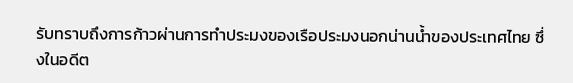รับทราบถึงการก้าวผ่านการทำประมงของเรือประมงนอกน่านน้ำของประเทศไทย ซึ่งในอดีต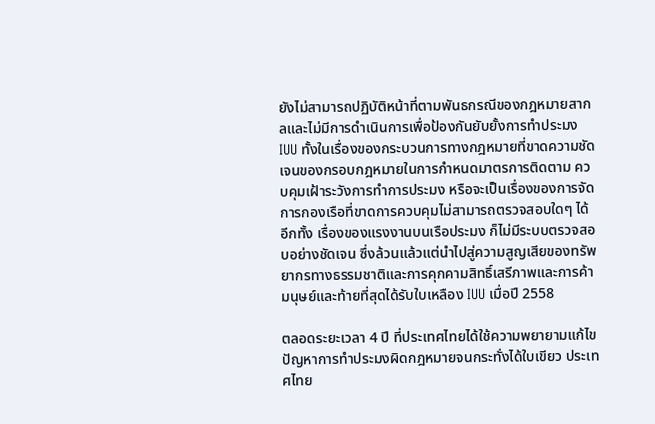ยังไม่สามารถปฏิบัติหน้าที่ตามพันธกรณีของกฎหมายสากลและไม่มีการดำเนินการเพื่อป้องกันยับยั้งการทำประมง IUU ทั้งในเรื่องของกระบวนการทางกฎหมายที่ขาดความชัดเจนของกรอบกฎหมายในการกำหนดมาตรการติดตาม ควบคุมเฝ้าระวังการทำการประมง หรือจะเป็นเรื่องของการจัดการกองเรือที่ขาดการควบคุมไม่สามารถตรวจสอบใดๆ ได้ อีกทั้ง เรื่องของแรงงานบนเรือประมง ก็ไม่มีระบบตรวจสอบอย่างชัดเจน ซึ่งล้วนแล้วแต่นำไปสู่ความสูญเสียของทรัพยากรทางธรรมชาติและการคุกคามสิทธิ์เสรีภาพและการค้ามนุษย์และท้ายที่สุดได้รับใบเหลือง IUU เมื่อปี 2558

ตลอดระยะเวลา 4 ปี ที่ประเทศไทยได้ใช้ความพยายามแก้ไขปัญหาการทำประมงผิดกฎหมายจนกระทั่งได้ใบเขียว ประเทศไทย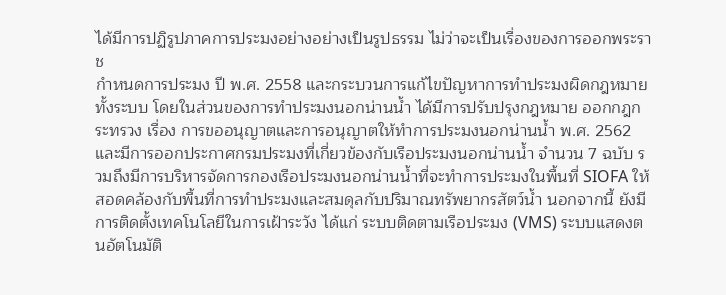ได้มีการปฏิรูปภาคการประมงอย่างอย่างเป็นรูปธรรม ไม่ว่าจะเป็นเรื่องของการออกพระราช
กำหนดการประมง ปี พ.ศ. 2558 และกระบวนการแก้ไขปัญหาการทำประมงผิดกฎหมายทั้งระบบ โดยในส่วนของการทำประมงนอกน่านน้ำ ได้มีการปรับปรุงกฎหมาย ออกกฎกระทรวง เรื่อง การขออนุญาตและการอนุญาตให้ทำการประมงนอกน่านน้ำ พ.ศ. 2562 และมีการออกประกาศกรมประมงที่เกี่ยวข้องกับเรือประมงนอกน่านน้ำ จำนวน 7 ฉบับ รวมถึงมีการบริหารจัดการกองเรือประมงนอกน่านน้ำที่จะทำการประมงในพื้นที่ SIOFA ให้สอดคล้องกับพื้นที่การทำประมงและสมดุลกับปริมาณทรัพยากรสัตว์น้ำ นอกจากนี้ ยังมีการติดตั้งเทคโนโลยีในการเฝ้าระวัง ได้แก่ ระบบติดตามเรือประมง (VMS) ระบบแสดงตนอัตโนมัติ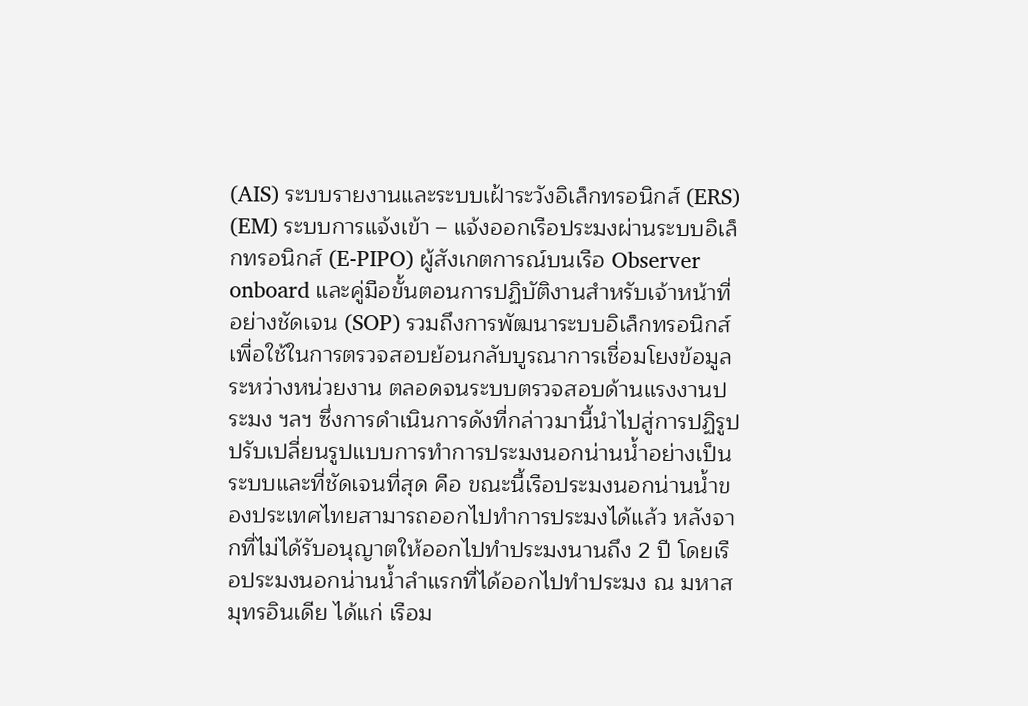(AIS) ระบบรายงานและระบบเฝ้าระวังอิเล็กทรอนิกส์ (ERS) (EM) ระบบการแจ้งเข้า – แจ้งออกเรือประมงผ่านระบบอิเล็กทรอนิกส์ (E-PIPO) ผู้สังเกตการณ์บนเรือ Observer onboard และคู่มือขั้นตอนการปฏิบัติงานสำหรับเจ้าหน้าที่อย่างชัดเจน (SOP) รวมถึงการพัฒนาระบบอิเล็กทรอนิกส์เพื่อใช้ในการตรวจสอบย้อนกลับบูรณาการเชื่อมโยงข้อมูลระหว่างหน่วยงาน ตลอดจนระบบตรวจสอบด้านแรงงานประมง ฯลฯ ซึ่งการดำเนินการดังที่กล่าวมานี้นำไปสู่การปฏิรูป ปรับเปลี่ยนรูปแบบการทำการประมงนอกน่านน้ำอย่างเป็นระบบและที่ชัดเจนที่สุด คือ ขณะนี้เรือประมงนอกน่านน้ำของประเทศไทยสามารถออกไปทำการประมงได้แล้ว หลังจากที่ไม่ได้รับอนุญาตให้ออกไปทำประมงนานถึง 2 ปี โดยเรือประมงนอกน่านน้ำลำแรกที่ได้ออกไปทำประมง ณ มหาสมุทรอินเดีย ได้แก่ เรือม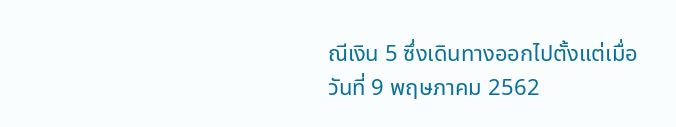ณีเงิน 5 ซึ่งเดินทางออกไปตั้งแต่เมื่อวันที่ 9 พฤษภาคม 2562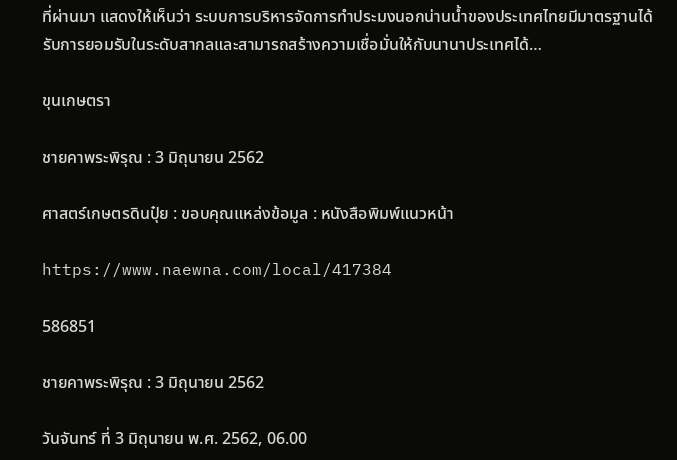ที่ผ่านมา แสดงให้เห็นว่า ระบบการบริหารจัดการทำประมงนอกน่านน้ำของประเทศไทยมีมาตรฐานได้รับการยอมรับในระดับสากลและสามารถสร้างความเชื่อมั่นให้กับนานาประเทศได้…

ขุนเกษตรา

ชายคาพระพิรุณ : 3 มิถุนายน 2562

ศาสตร์เกษตรดินปุ๋ย : ขอบคุณแหล่งข้อมูล : หนังสือพิมพ์แนวหน้า

https://www.naewna.com/local/417384

586851

ชายคาพระพิรุณ : 3 มิถุนายน 2562

วันจันทร์ ที่ 3 มิถุนายน พ.ศ. 2562, 06.00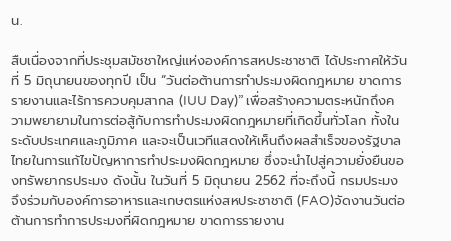น.

สืบเนื่องจากที่ประชุมสมัชชาใหญ่แห่งองค์การสหประชาชาติ ได้ประกาศให้วันที่ 5 มิถุนายนของทุกปี เป็น “วันต่อต้านการทำประมงผิดกฎหมาย ขาดการรายงานและไร้การควบคุมสากล (IUU Day)” เพื่อสร้างความตระหนักถึงความพยายามในการต่อสู้กับการทำประมงผิดกฎหมายที่เกิดขึ้นทั่วโลก ทั้งในระดับประเทศและภูมิภาค และจะเป็นเวทีแสดงให้เห็นถึงผลสำเร็จของรัฐบาลไทยในการแก้ไขปัญหาการทำประมงผิดกฎหมาย ซึ่งจะนำไปสู่ความยั่งยืนของทรัพยากรประมง ดังนั้น ในวันที่ 5 มิถุนายน 2562 ที่จะถึงนี้ กรมประมง จึงร่วมกับองค์การอาหารและเกษตรแห่งสหประชาชาติ (FAO)จัดงานวันต่อต้านการทำการประมงที่ผิดกฎหมาย ขาดการรายงาน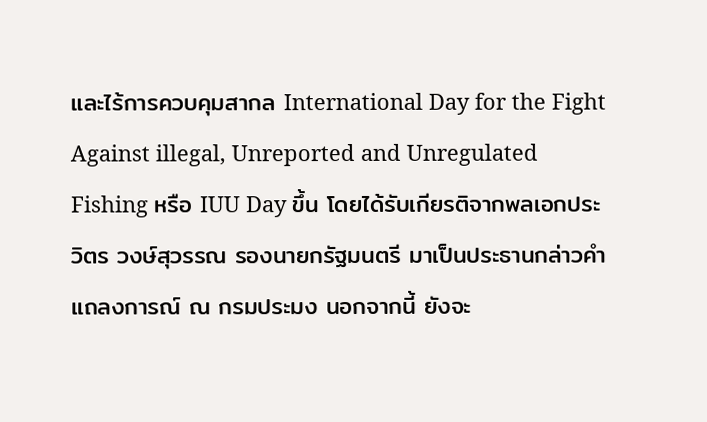และไร้การควบคุมสากล International Day for the Fight Against illegal, Unreported and Unregulated Fishing หรือ IUU Day ขึ้น โดยได้รับเกียรติจากพลเอกประวิตร วงษ์สุวรรณ รองนายกรัฐมนตรี มาเป็นประธานกล่าวคำแถลงการณ์ ณ กรมประมง นอกจากนี้ ยังจะ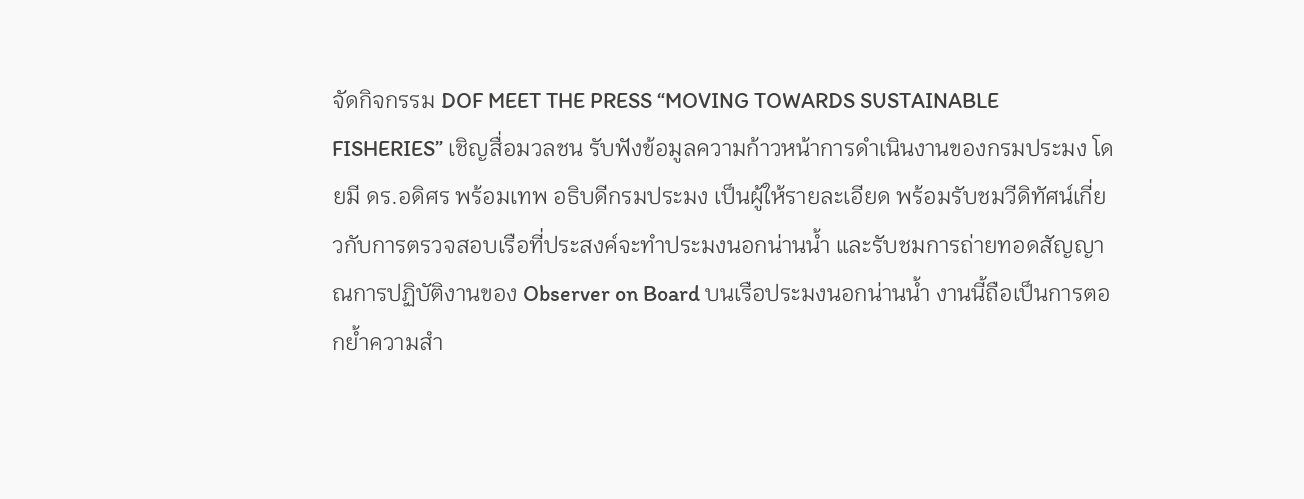จัดกิจกรรม DOF MEET THE PRESS “MOVING TOWARDS SUSTAINABLE FISHERIES” เชิญสื่อมวลชน รับฟังข้อมูลความก้าวหน้าการดำเนินงานของกรมประมง โดยมี ดร.อดิศร พร้อมเทพ อธิบดีกรมประมง เป็นผู้ให้รายละเอียด พร้อมรับชมวีดิทัศน์เกี่ยวกับการตรวจสอบเรือที่ประสงค์จะทำประมงนอกน่านน้ำ และรับชมการถ่ายทอดสัญญาณการปฏิบัติงานของ Observer on Board บนเรือประมงนอกน่านน้ำ งานนี้ถือเป็นการตอกย้ำความสำ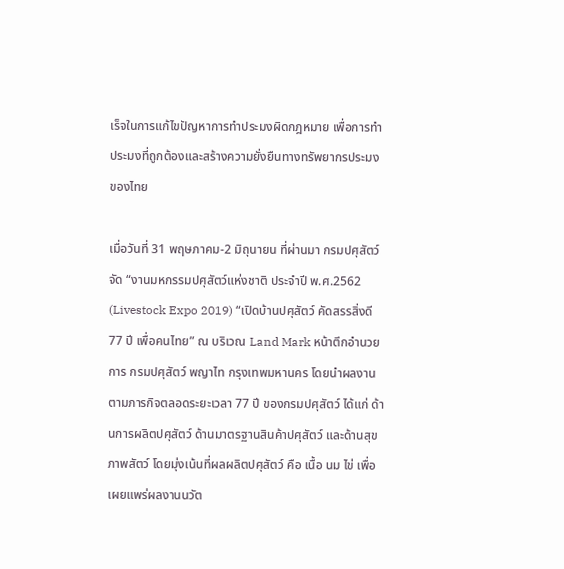เร็จในการแก้ไขปัญหาการทำประมงผิดกฎหมาย เพื่อการทำประมงที่ถูกต้องและสร้างความยั่งยืนทางทรัพยากรประมงของไทย

เมื่อวันที่ 31 พฤษภาคม-2 มิถุนายน ที่ผ่านมา กรมปศุสัตว์ จัด “งานมหกรรมปศุสัตว์แห่งชาติ ประจำปี พ.ศ.2562 (Livestock Expo 2019) “เปิดบ้านปศุสัตว์ คัดสรรสิ่งดี 77 ปี เพื่อคนไทย” ณ บริเวณ Land Mark หน้าตึกอำนวยการ กรมปศุสัตว์ พญาไท กรุงเทพมหานคร โดยนำผลงานตามภารกิจตลอดระยะเวลา 77 ปี ของกรมปศุสัตว์ ได้แก่ ด้านการผลิตปศุสัตว์ ด้านมาตรฐานสินค้าปศุสัตว์ และด้านสุขภาพสัตว์ โดยมุ่งเน้นที่ผลผลิตปศุสัตว์ คือ เนื้อ นม ไข่ เพื่อเผยแพร่ผลงานนวัต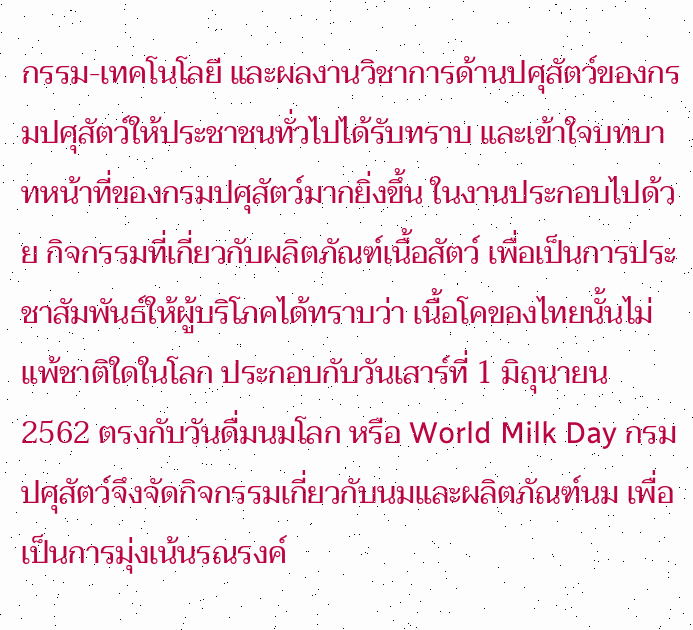กรรม-เทคโนโลยี และผลงานวิชาการด้านปศุสัตว์ของกรมปศุสัตว์ให้ประชาชนทั่วไปได้รับทราบ และเข้าใจบทบาทหน้าที่ของกรมปศุสัตว์มากยิ่งขึ้น ในงานประกอบไปด้วย กิจกรรมที่เกี่ยวกับผลิตภัณฑ์เนื้อสัตว์ เพื่อเป็นการประชาสัมพันธ์ให้ผู้บริโภคได้ทราบว่า เนื้อโคของไทยนั้นไม่แพ้ชาติใดในโลก ประกอบกับวันเสาร์ที่ 1 มิถุนายน 2562 ตรงกับวันดื่มนมโลก หรือ World Milk Day กรมปศุสัตว์จึงจัดกิจกรรมเกี่ยวกับนมและผลิตภัณฑ์นม เพื่อเป็นการมุ่งเน้นรณรงค์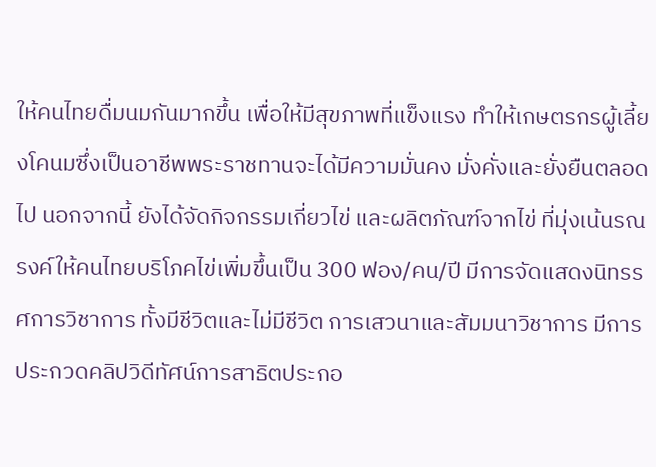ให้คนไทยดื่มนมกันมากขึ้น เพื่อให้มีสุขภาพที่แข็งแรง ทำให้เกษตรกรผู้เลี้ยงโคนมซึ่งเป็นอาชีพพระราชทานจะได้มีความมั่นคง มั่งคั่งและยั่งยืนตลอดไป นอกจากนี้ ยังได้จัดกิจกรรมเกี่ยวไข่ และผลิตภัณฑ์จากไข่ ที่มุ่งเน้นรณรงค์ให้คนไทยบริโภคไข่เพิ่มขึ้นเป็น 300 ฟอง/คน/ปี มีการจัดแสดงนิทรรศการวิชาการ ทั้งมีชีวิตและไม่มีชีวิต การเสวนาและสัมมนาวิชาการ มีการประกวดคลิปวิดีทัศน์การสาธิตประกอ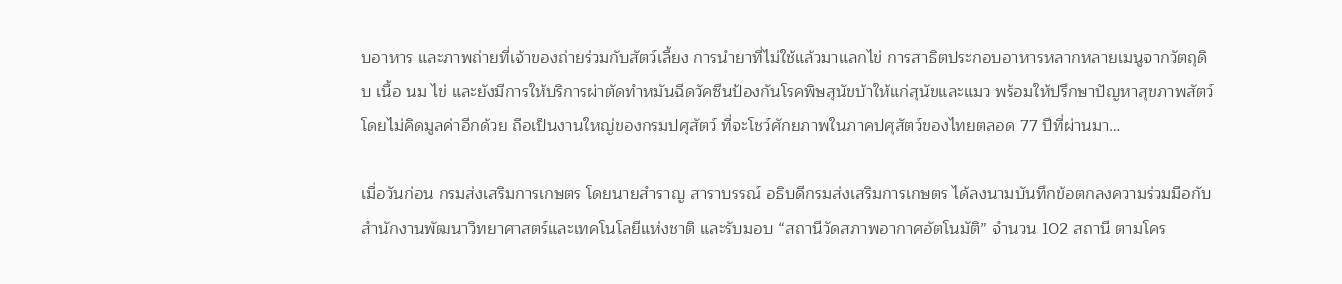บอาหาร และภาพถ่ายที่เจ้าของถ่ายร่วมกับสัตว์เลี้ยง การนำยาที่ไม่ใช้แล้วมาแลกไข่ การสาธิตประกอบอาหารหลากหลายเมนูจากวัตถุดิบ เนื้อ นม ไข่ และยังมีการให้บริการผ่าตัดทำหมันฉีดวัคซีนป้องกันโรคพิษสุนัขบ้าให้แก่สุนัขและแมว พร้อมให้ปรึกษาปัญหาสุขภาพสัตว์ โดยไม่คิดมูลค่าอีกด้วย ถือเป็นงานใหญ่ของกรมปศุสัตว์ ที่จะโชว์ศักยภาพในภาคปศุสัตว์ของไทยตลอด 77 ปีที่ผ่านมา…

เมื่อวันก่อน กรมส่งเสริมการเกษตร โดยนายสำราญ สาราบรรณ์ อธิบดีกรมส่งเสริมการเกษตร ได้ลงนามบันทึกข้อตกลงความร่วมมือกับสำนักงานพัฒนาวิทยาศาสตร์และเทคโนโลยีแห่งชาติ และรับมอบ “สถานีวัดสภาพอากาศอัตโนมัติ” จำนวน 102 สถานี ตามโคร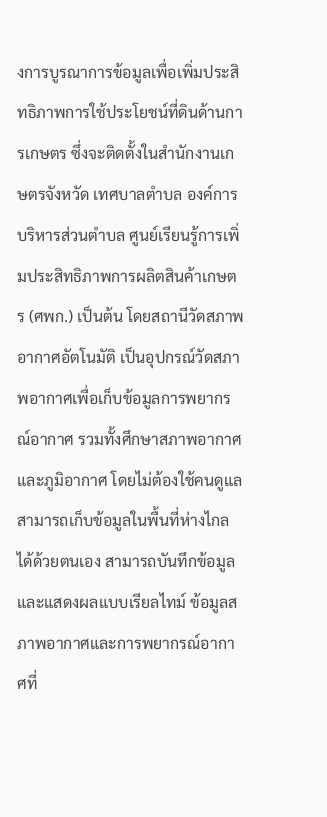งการบูรณาการข้อมูลเพื่อเพิ่มประสิทธิภาพการใช้ประโยชน์ที่ดินด้านการเกษตร ซึ่งจะติดตั้งในสำนักงานเกษตรจังหวัด เทศบาลตำบล องค์การบริหารส่วนตำบล ศูนย์เรียนรู้การเพิ่มประสิทธิภาพการผลิตสินค้าเกษตร (ศพก.) เป็นต้น โดยสถานีวัดสภาพอากาศอัตโนมัติ เป็นอุปกรณ์วัดสภาพอากาศเพื่อเก็บข้อมูลการพยากรณ์อากาศ รวมทั้งศึกษาสภาพอากาศและภูมิอากาศ โดยไม่ต้องใช้คนดูแล สามารถเก็บข้อมูลในพื้นที่ห่างไกลได้ด้วยตนเอง สามารถบันทึกข้อมูลและแสดงผลแบบเรียลไทม์ ข้อมูลสภาพอากาศและการพยากรณ์อากาศที่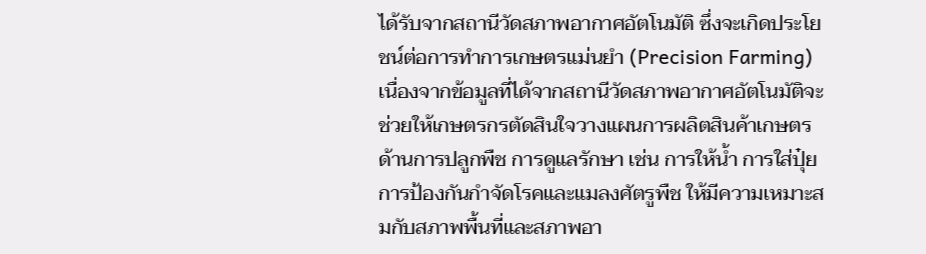ได้รับจากสถานีวัดสภาพอากาศอัตโนมัติ ซึ่งจะเกิดประโยชน์ต่อการทำการเกษตรแม่นยำ (Precision Farming) เนื่องจากข้อมูลที่ได้จากสถานีวัดสภาพอากาศอัตโนมัติจะช่วยให้เกษตรกรตัดสินใจวางแผนการผลิตสินค้าเกษตรด้านการปลูกพืช การดูแลรักษา เช่น การให้น้ำ การใส่ปุ๋ย การป้องกันกำจัดโรคและแมลงศัตรูพืช ให้มีความเหมาะสมกับสภาพพื้นที่และสภาพอา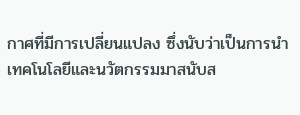กาศที่มีการเปลี่ยนแปลง ซึ่งนับว่าเป็นการนำเทคโนโลยีและนวัตกรรมมาสนับส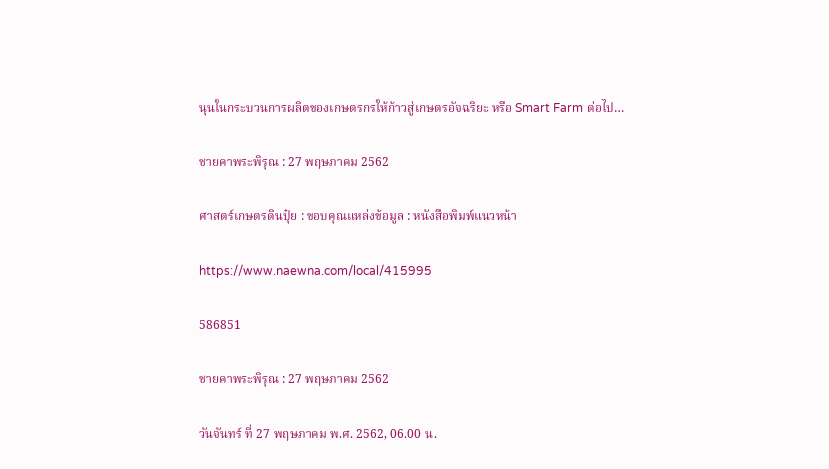นุนในกระบวนการผลิตของเกษตรกรให้ก้าวสู่เกษตรอัจฉริยะ หรือ Smart Farm ต่อไป…

ชายคาพระพิรุณ : 27 พฤษภาคม 2562

ศาสตร์เกษตรดินปุ๋ย : ขอบคุณแหล่งข้อมูล : หนังสือพิมพ์แนวหน้า

https://www.naewna.com/local/415995

586851

ชายคาพระพิรุณ : 27 พฤษภาคม 2562

วันจันทร์ ที่ 27 พฤษภาคม พ.ศ. 2562, 06.00 น.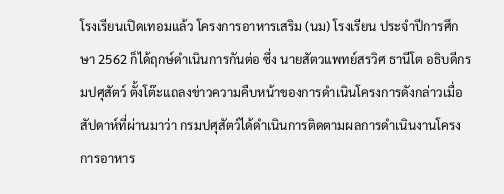โรงเรียนเปิดเทอมแล้ว โครงการอาหารเสริม (นม) โรงเรียน ประจำปีการศึกษา 2562 ก็ได้ฤกษ์ดำเนินการกันต่อ ซึ่ง นายสัตวแพทย์สรวิศ ธานีโต อธิบดีกรมปศุสัตว์ ตั้งโต๊ะแถลงข่าวความคืบหน้าของการดำเนินโครงการดังกล่าวเมื่อสัปดาห์ที่ผ่านมาว่า กรมปศุสัตว์ได้ดำเนินการติดตามผลการดำเนินงานโครงการอาหาร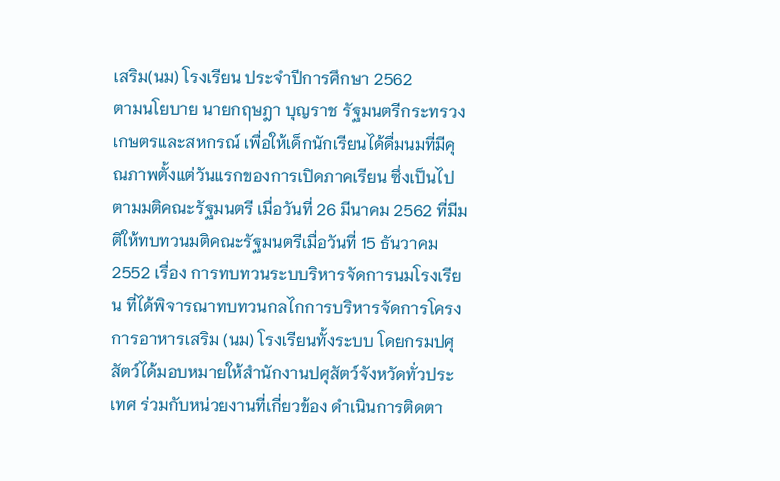เสริม(นม) โรงเรียน ประจำปีการศึกษา 2562
ตามนโยบาย นายกฤษฎา บุญราช รัฐมนตรีกระทรวงเกษตรและสหกรณ์ เพื่อให้เด็กนักเรียนได้ดื่มนมที่มีคุณภาพตั้งแต่วันแรกของการเปิดภาคเรียน ซึ่งเป็นไปตามมติคณะรัฐมนตรี เมื่อวันที่ 26 มีนาคม 2562 ที่มีมติให้ทบทวนมติคณะรัฐมนตรีเมื่อวันที่ 15 ธันวาคม 2552 เรื่อง การทบทวนระบบริหารจัดการนมโรงเรียน ที่ได้พิจารณาทบทวนกลไกการบริหารจัดการโครงการอาหารเสริม (นม) โรงเรียนทั้งระบบ โดยกรมปศุสัตว์ได้มอบหมายให้สำนักงานปศุสัตว์จังหวัดทั่วประเทศ ร่วมกับหน่วยงานที่เกี่ยวข้อง ดำเนินการติดตา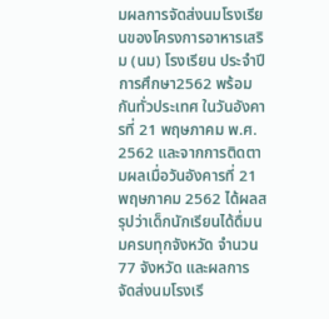มผลการจัดส่งนมโรงเรียนของโครงการอาหารเสริม (นม) โรงเรียน ประจำปีการศึกษา2562 พร้อมกันทั่วประเทศ ในวันอังคารที่ 21 พฤษภาคม พ.ศ. 2562 และจากการติดตามผลเมื่อวันอังคารที่ 21 พฤษภาคม 2562 ได้ผลสรุปว่าเด็กนักเรียนได้ดื่มนมครบทุกจังหวัด จำนวน 77 จังหวัด และผลการจัดส่งนมโรงเรี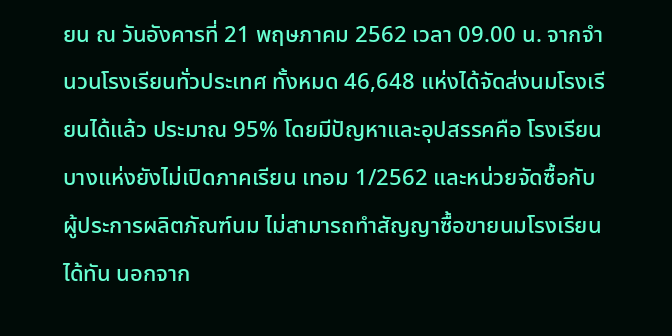ยน ณ วันอังคารที่ 21 พฤษภาคม 2562 เวลา 09.00 น. จากจำนวนโรงเรียนทั่วประเทศ ทั้งหมด 46,648 แห่งได้จัดส่งนมโรงเรียนได้แล้ว ประมาณ 95% โดยมีปัญหาและอุปสรรคคือ โรงเรียนบางแห่งยังไม่เปิดภาคเรียน เทอม 1/2562 และหน่วยจัดซื้อกับผู้ประการผลิตภัณฑ์นม ไม่สามารถทำสัญญาซื้อขายนมโรงเรียนได้ทัน นอกจาก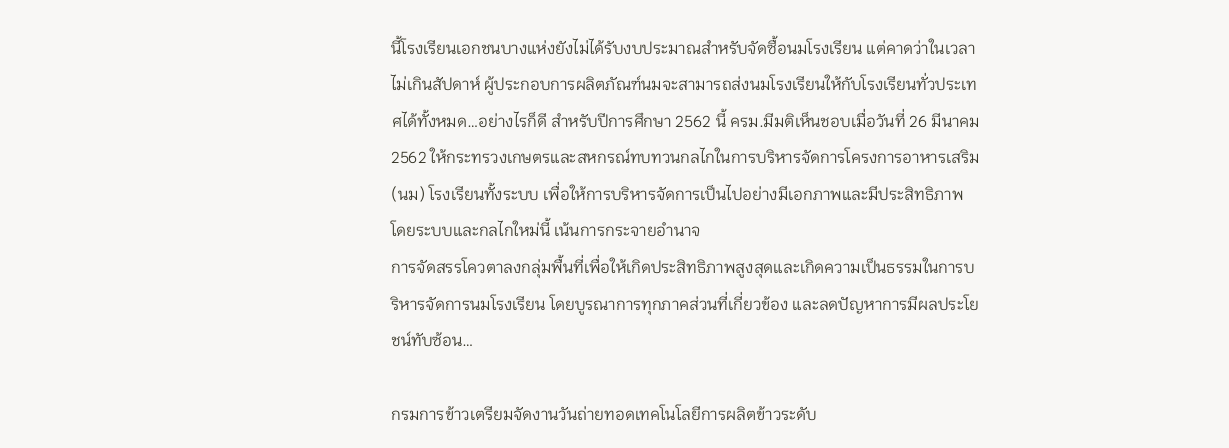นี้โรงเรียนเอกชนบางแห่งยังไม่ได้รับงบประมาณสำหรับจัดซื้อนมโรงเรียน แต่คาดว่าในเวลาไม่เกินสัปดาห์ ผู้ประกอบการผลิตภัณฑ์นมจะสามารถส่งนมโรงเรียนให้กับโรงเรียนทั่วประเทศได้ทั้งหมด…อย่างไรก็ดี สำหรับปีการศึกษา 2562 นี้ ครม.มีมติเห็นชอบเมื่อวันที่ 26 มีนาคม 2562 ให้กระทรวงเกษตรและสหกรณ์ทบทวนกลไกในการบริหารจัดการโครงการอาหารเสริม (นม) โรงเรียนทั้งระบบ เพื่อให้การบริหารจัดการเป็นไปอย่างมีเอกภาพและมีประสิทธิภาพ โดยระบบและกลไกใหม่นี้ เน้นการกระจายอำนาจ
การจัดสรรโควตาลงกลุ่มพื้นที่เพื่อให้เกิดประสิทธิภาพสูงสุดและเกิดความเป็นธรรมในการบริหารจัดการนมโรงเรียน โดยบูรณาการทุกภาคส่วนที่เกี่ยวข้อง และลดปัญหาการมีผลประโยชน์ทับซ้อน…

กรมการข้าวเตรียมจัดงานวันถ่ายทอดเทคโนโลยีการผลิตข้าวระดับ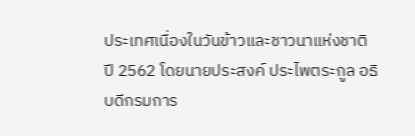ประเทศเนื่องในวันข้าวและชาวนาแห่งชาติ ปี 2562 โดยนายประสงค์ ประไพตระกูล อธิบดีกรมการ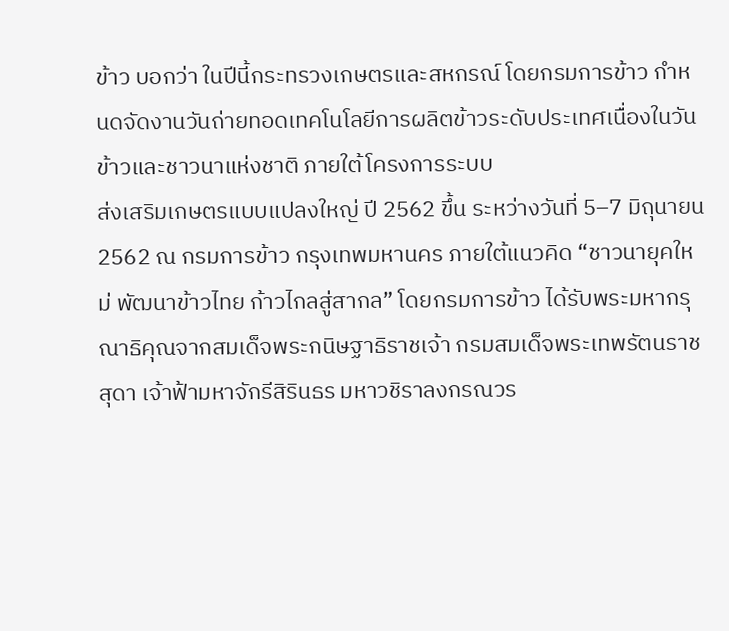ข้าว บอกว่า ในปีนี้กระทรวงเกษตรและสหกรณ์ โดยกรมการข้าว กำหนดจัดงานวันถ่ายทอดเทคโนโลยีการผลิตข้าวระดับประเทศเนื่องในวันข้าวและชาวนาแห่งชาติ ภายใต้โครงการระบบ
ส่งเสริมเกษตรแบบแปลงใหญ่ ปี 2562 ขึ้น ระหว่างวันที่ 5–7 มิถุนายน 2562 ณ กรมการข้าว กรุงเทพมหานคร ภายใต้แนวคิด “ชาวนายุคใหม่ พัฒนาข้าวไทย ก้าวไกลสู่สากล” โดยกรมการข้าว ได้รับพระมหากรุณาธิคุณจากสมเด็จพระกนิษฐาธิราชเจ้า กรมสมเด็จพระเทพรัตนราชสุดา เจ้าฟ้ามหาจักรีสิรินธร มหาวชิราลงกรณวร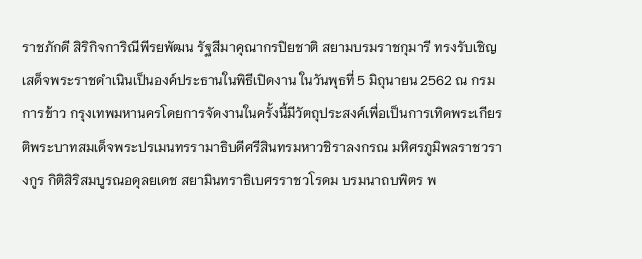ราชภักดี สิริกิจการิณีพีรยพัฒน รัฐสีมาคุณากรปิยชาติ สยามบรมราชกุมารี ทรงรับเชิญเสด็จพระราชดำเนินเป็นองค์ประธานในพิธีเปิดงาน ในวันพุธที่ 5 มิถุนายน 2562 ณ กรมการข้าว กรุงเทพมหานครโดยการจัดงานในครั้งนี้มีวัตถุประสงค์เพื่อเป็นการเทิดพระเกียรติพระบาทสมเด็จพระปรเมนทรรามาธิบดีศรีสินทรมหาวชิราลงกรณ มหิศรภูมิพลราชวรางกูร กิติสิริสมบูรณอดุลยเดช สยามินทราธิเบศรราชวโรดม บรมนาถบพิตร พ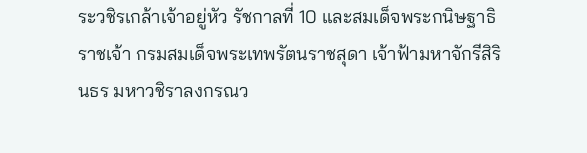ระวชิรเกล้าเจ้าอยู่หัว รัชกาลที่ 10 และสมเด็จพระกนิษฐาธิราชเจ้า กรมสมเด็จพระเทพรัตนราชสุดา เจ้าฟ้ามหาจักรีสิรินธร มหาวชิราลงกรณว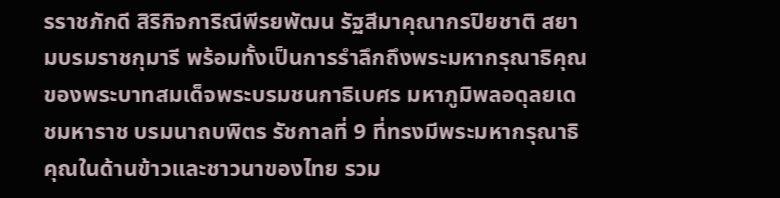รราชภักดี สิริกิจการิณีพีรยพัฒน รัฐสีมาคุณากรปิยชาติ สยามบรมราชกุมารี พร้อมทั้งเป็นการรำลึกถึงพระมหากรุณาธิคุณ ของพระบาทสมเด็จพระบรมชนกาธิเบศร มหาภูมิพลอดุลยเดชมหาราช บรมนาถบพิตร รัชกาลที่ 9 ที่ทรงมีพระมหากรุณาธิคุณในด้านข้าวและชาวนาของไทย รวม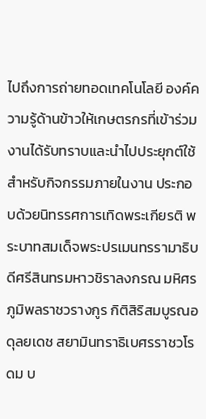ไปถึงการถ่ายทอดเทคโนโลยี องค์ความรู้ด้านข้าวให้เกษตรกรที่เข้าร่วมงานได้รับทราบและนำไปประยุกต์ใช้ สำหรับกิจกรรมภายในงาน ประกอบด้วยนิทรรศการเทิดพระเกียรติ พระบาทสมเด็จพระปรเมนทรรามาธิบดีศรีสินทรมหาวชิราลงกรณ มหิศรภูมิพลราชวรางกูร กิติสิริสมบูรณอดุลยเดช สยามินทราธิเบศรราชวโรดม บ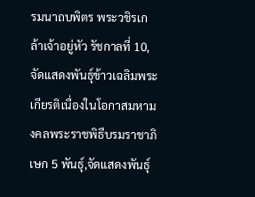รมนาถบพิตร พระวชิรเกล้าเจ้าอยู่หัว รัชกาลที่ 10, จัดแสดงพันธุ์ข้าวเฉลิมพระเกียรติเนื่องในโอกาสมหามงคลพระราชพิธีบรมราชาภิเษก 5 พันธุ์,จัดแสดงพันธุ์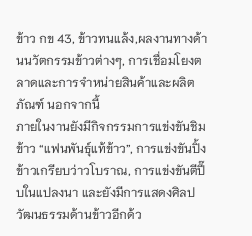ข้าว กข 43, ข้าวทนแล้ง,ผลงานทางด้านนวัตกรรมข้าวต่างๆ, การเชื่อมโยงตลาดและการจำหน่ายสินค้าและผลิตภัณฑ์ นอกจากนี้
ภายในงานยังมีกิจกรรมการแข่งขันชิมข้าว “แฟนพันธุ์แท้ข้าว”, การแข่งขันปิ้งข้าวเกรียบว่าวโบราณ, การแข่งขันตีปี๊บในแปลงนา และยังมีการแสดงศิลปวัฒนธรรมด้านข้าวอีกด้ว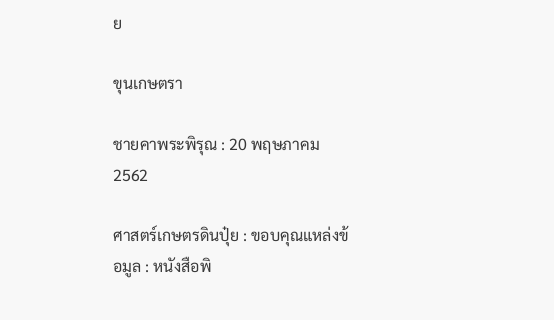ย

ขุนเกษตรา

ชายคาพระพิรุณ : 20 พฤษภาคม 2562

ศาสตร์เกษตรดินปุ๋ย : ขอบคุณแหล่งข้อมูล : หนังสือพิ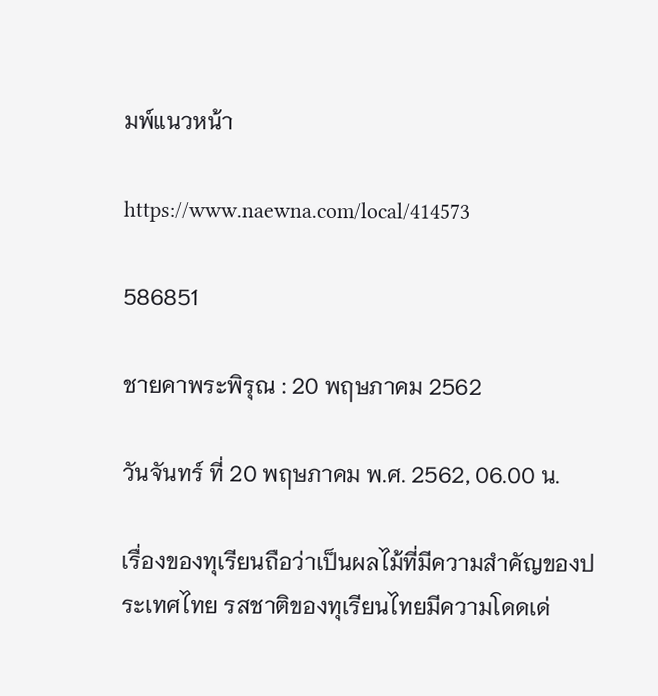มพ์แนวหน้า

https://www.naewna.com/local/414573

586851

ชายคาพระพิรุณ : 20 พฤษภาคม 2562

วันจันทร์ ที่ 20 พฤษภาคม พ.ศ. 2562, 06.00 น.

เรื่องของทุเรียนถือว่าเป็นผลไม้ที่มีความสำคัญของประเทศไทย รสชาติของทุเรียนไทยมีความโดดเด่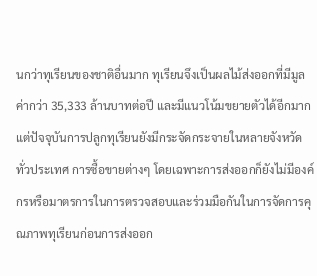นกว่าทุเรียนของชาติอื่นมาก ทุเรียนจึงเป็นผลไม้ส่งออกที่มีมูลค่ากว่า 35,333 ล้านบาทต่อปี และมีแนวโน้มขยายตัวได้อีกมาก แต่ปัจจุบันการปลูกทุเรียนยังมีกระจัดกระจายในหลายจังหวัดทั่วประเทศ การซื้อขายต่างๆ โดยเฉพาะการส่งออกก็ยังไม่มีองค์กรหรือมาตรการในการตรวจสอบและร่วมมือกันในการจัดการคุณภาพทุเรียนก่อนการส่งออก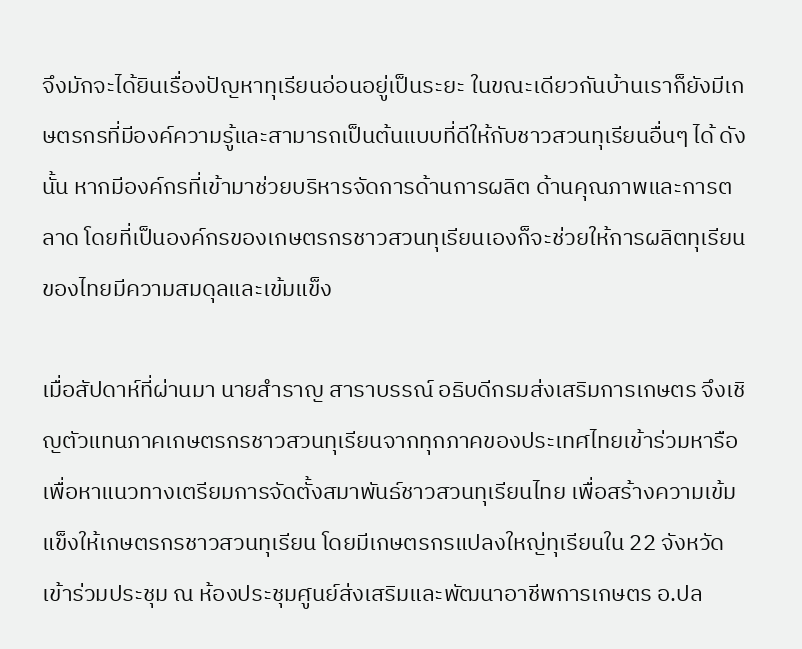จึงมักจะได้ยินเรื่องปัญหาทุเรียนอ่อนอยู่เป็นระยะ ในขณะเดียวกันบ้านเราก็ยังมีเกษตรกรที่มีองค์ความรู้และสามารถเป็นต้นแบบที่ดีให้กับชาวสวนทุเรียนอื่นๆ ได้ ดังนั้น หากมีองค์กรที่เข้ามาช่วยบริหารจัดการด้านการผลิต ด้านคุณภาพและการตลาด โดยที่เป็นองค์กรของเกษตรกรชาวสวนทุเรียนเองก็จะช่วยให้การผลิตทุเรียนของไทยมีความสมดุลและเข้มแข็ง

เมื่อสัปดาห์ที่ผ่านมา นายสำราญ สาราบรรณ์ อธิบดีกรมส่งเสริมการเกษตร จึงเชิญตัวแทนภาคเกษตรกรชาวสวนทุเรียนจากทุกภาคของประเทศไทยเข้าร่วมหารือ เพื่อหาแนวทางเตรียมการจัดตั้งสมาพันธ์ชาวสวนทุเรียนไทย เพื่อสร้างความเข้มแข็งให้เกษตรกรชาวสวนทุเรียน โดยมีเกษตรกรแปลงใหญ่ทุเรียนใน 22 จังหวัด เข้าร่วมประชุม ณ ห้องประชุมศูนย์ส่งเสริมและพัฒนาอาชีพการเกษตร อ.ปล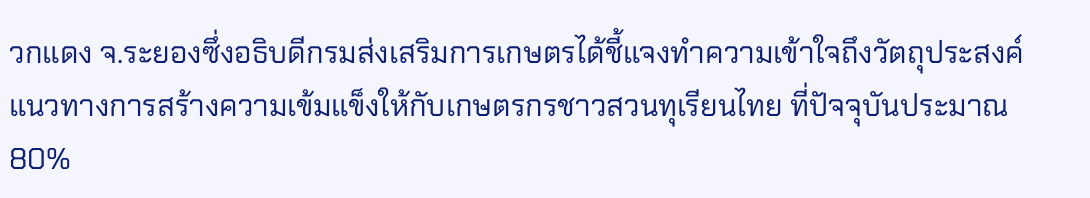วกแดง จ.ระยองซึ่งอธิบดีกรมส่งเสริมการเกษตรได้ชี้แจงทำความเข้าใจถึงวัตถุประสงค์ แนวทางการสร้างความเข้มแข็งให้กับเกษตรกรชาวสวนทุเรียนไทย ที่ปัจจุบันประมาณ 80%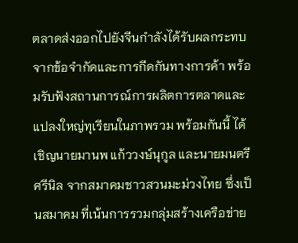ตลาดส่งออกไปยังจีนกำลังได้รับผลกระทบจากข้อจำกัดและการกีดกันทางการค้า พร้อมรับฟังสถานการณ์การผลิตการตลาดและแปลงใหญ่ทุเรียนในภาพรวม พร้อมกันนี้ ได้เชิญนายมานพ แก้ววงษ์นุกูล และนายมนตรี ศรีนิล จากสมาคมชาวสวนมะม่วงไทย ซึ่งเป็นสมาคม ที่เน้นการรวมกลุ่มสร้างเครือข่าย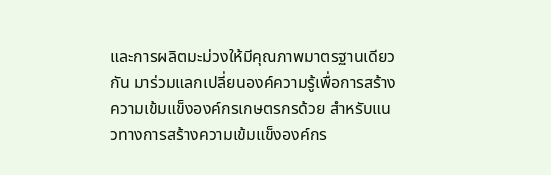และการผลิตมะม่วงให้มีคุณภาพมาตรฐานเดียวกัน มาร่วมแลกเปลี่ยนองค์ความรู้เพื่อการสร้างความเข้มแข็งองค์กรเกษตรกรด้วย สำหรับแนวทางการสร้างความเข้มแข็งองค์กร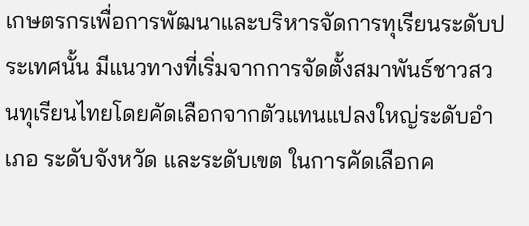เกษตรกรเพื่อการพัฒนาและบริหารจัดการทุเรียนระดับประเทศนั้น มีแนวทางที่เริ่มจากการจัดตั้งสมาพันธ์ชาวสวนทุเรียนไทยโดยคัดเลือกจากตัวแทนแปลงใหญ่ระดับอำเภอ ระดับจังหวัด และระดับเขต ในการคัดเลือกค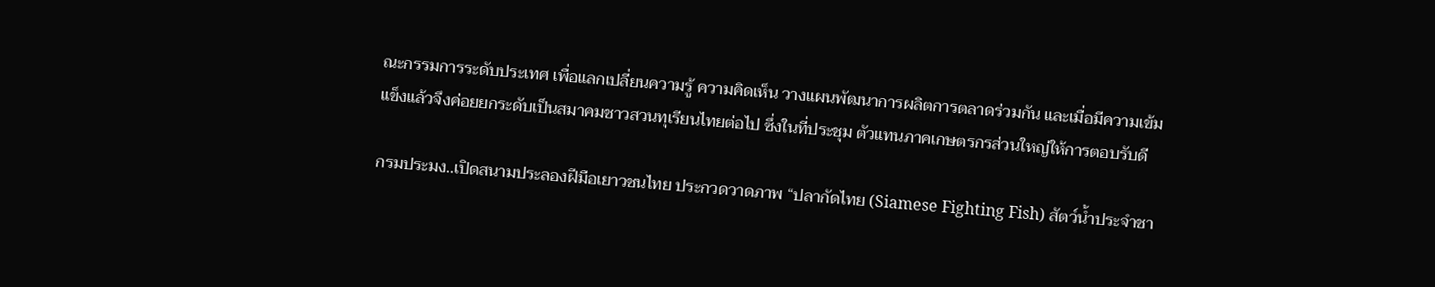ณะกรรมการระดับประเทศ เพื่อแลกเปลี่ยนความรู้ ความคิดเห็น วางแผนพัฒนาการผลิตการตลาดร่วมกัน และเมื่อมีความเข้มแข็งแล้วจึงค่อยยกระดับเป็นสมาคมชาวสวนทุเรียนไทยต่อไป ซึ่งในที่ประชุม ตัวแทนภาคเกษตรกรส่วนใหญ่ให้การตอบรับดี

กรมประมง..เปิดสนามประลองฝีมือเยาวชนไทย ประกวดวาดภาพ “ปลากัดไทย (Siamese Fighting Fish) สัตว์น้ำประจำชา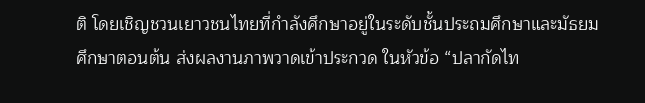ติ โดยเชิญชวนเยาวชนไทยที่กำลังศึกษาอยู่ในระดับชั้นประถมศึกษาและมัธยมศึกษาตอนต้น ส่งผลงานภาพวาดเข้าประกวด ในหัวข้อ “ปลากัดไท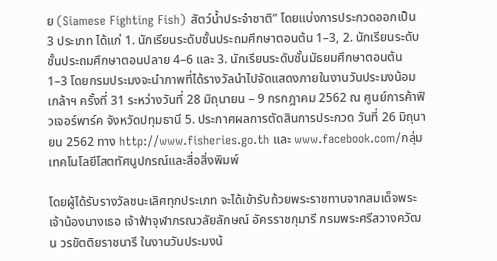ย (Siamese Fighting Fish) สัตว์น้ำประจำชาติ” โดยแบ่งการประกวดออกเป็น 3 ประเภท ได้แก่ 1. นักเรียนระดับชั้นประถมศึกษาตอนต้น 1–3, 2. นักเรียนระดับชั้นประถมศึกษาตอนปลาย 4–6 และ 3. นักเรียนระดับชั้นมัธยมศึกษาตอนต้น 1–3 โดยกรมประมงจะนำภาพที่ได้รางวัลนำไปจัดแสดงภายในงานวันประมงน้อมเกล้าฯ ครั้งที่ 31 ระหว่างวันที่ 28 มิถุนายน – 9 กรกฎาคม 2562 ณ ศูนย์การค้าฟิวเจอร์พาร์ค จังหวัดปทุมธานี 5. ประกาศผลการตัดสินการประกวด วันที่ 26 มิถุนายน 2562 ทาง http://www.fisheries.go.th และ www.facebook.com/กลุ่มเทคโนโลยีโสตทัศนูปกรณ์และสื่อสิ่งพิมพ์

โดยผู้ได้รับรางวัลชนะเลิศทุกประเภท จะได้เข้ารับถ้วยพระราชทานจากสมเด็จพระเจ้าน้องนางเธอ เจ้าฟ้าจุฬาภรณวลัยลักษณ์ อัครราชกุมารี กรมพระศรีสวางควัฒน วรขัตติยราชนารี ในงานวันประมงน้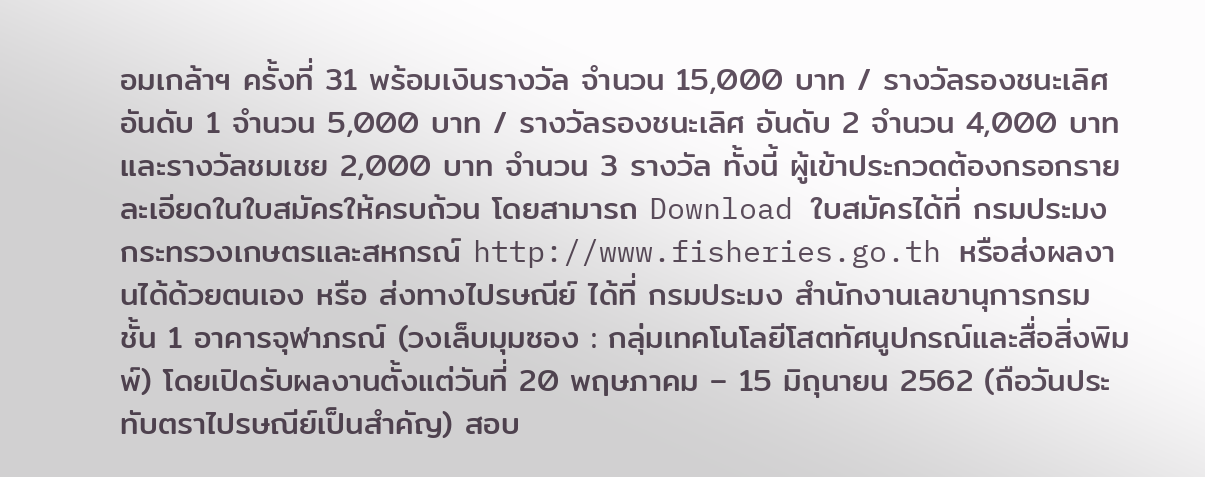อมเกล้าฯ ครั้งที่ 31 พร้อมเงินรางวัล จำนวน 15,000 บาท / รางวัลรองชนะเลิศ อันดับ 1 จำนวน 5,000 บาท / รางวัลรองชนะเลิศ อันดับ 2 จำนวน 4,000 บาท และรางวัลชมเชย 2,000 บาท จำนวน 3 รางวัล ทั้งนี้ ผู้เข้าประกวดต้องกรอกรายละเอียดในใบสมัครให้ครบถ้วน โดยสามารถ Download ใบสมัครได้ที่ กรมประมง กระทรวงเกษตรและสหกรณ์ http://www.fisheries.go.th หรือส่งผลงานได้ด้วยตนเอง หรือ ส่งทางไปรษณีย์ ได้ที่ กรมประมง สำนักงานเลขานุการกรม ชั้น 1 อาคารจุฬาภรณ์ (วงเล็บมุมซอง : กลุ่มเทคโนโลยีโสตทัศนูปกรณ์และสื่อสิ่งพิมพ์) โดยเปิดรับผลงานตั้งแต่วันที่ 20 พฤษภาคม – 15 มิถุนายน 2562 (ถือวันประทับตราไปรษณีย์เป็นสำคัญ) สอบ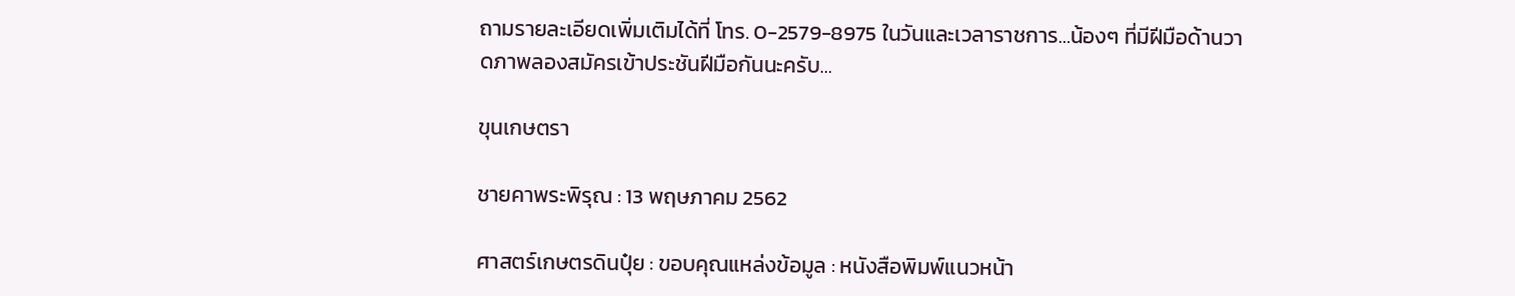ถามรายละเอียดเพิ่มเติมได้ที่ โทร. 0-2579-8975 ในวันและเวลาราชการ…น้องๆ ที่มีฝีมือด้านวาดภาพลองสมัครเข้าประชันฝีมือกันนะครับ…

ขุนเกษตรา

ชายคาพระพิรุณ : 13 พฤษภาคม 2562

ศาสตร์เกษตรดินปุ๋ย : ขอบคุณแหล่งข้อมูล : หนังสือพิมพ์แนวหน้า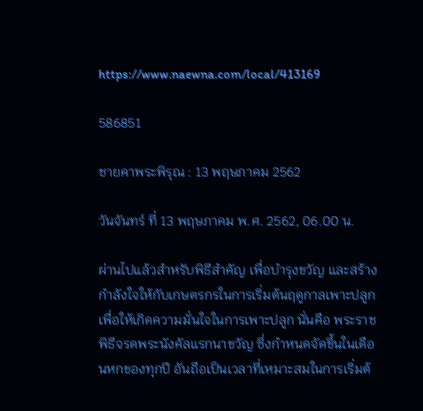https://www.naewna.com/local/413169

586851

ชายคาพระพิรุณ : 13 พฤษภาคม 2562

วันจันทร์ ที่ 13 พฤษภาคม พ.ศ. 2562, 06.00 น.

ผ่านไปแล้วสำหรับพิธีสำคัญ เพื่อบำรุงขวัญ และสร้างกำลังใจให้กับเกษตรกรในการเริ่มต้นฤดูกาลเพาะปลูก เพื่อให้เกิดความมั่นใจในการเพาะปลูก นั่นคือ พระราชพิธีจรดพระนังคัลแรกนาขวัญ ซึ่งกำหนดจัดขึ้นในเดือนหกของทุกปี อันถือเป็นเวลาที่เหมาะสมในการเริ่มต้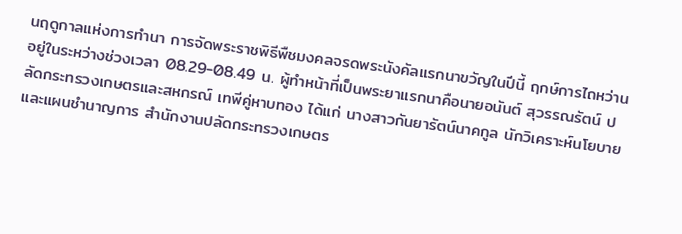นฤดูกาลแห่งการทำนา การจัดพระราชพิธีพืชมงคลจรดพระนังคัลแรกนาขวัญในปีนี้ ฤกษ์การไถหว่านอยู่ในระหว่างช่วงเวลา 08.29-08.49 น. ผู้ทำหน้าที่เป็นพระยาแรกนาคือนายอนันต์ สุวรรณรัตน์ ปลัดกระทรวงเกษตรและสหกรณ์ เทพีคู่หาบทอง ได้แก่ นางสาวกันยารัตน์นาคกูล นักวิเคราะห์นโยบายและแผนชำนาญการ สำนักงานปลัดกระทรวงเกษตร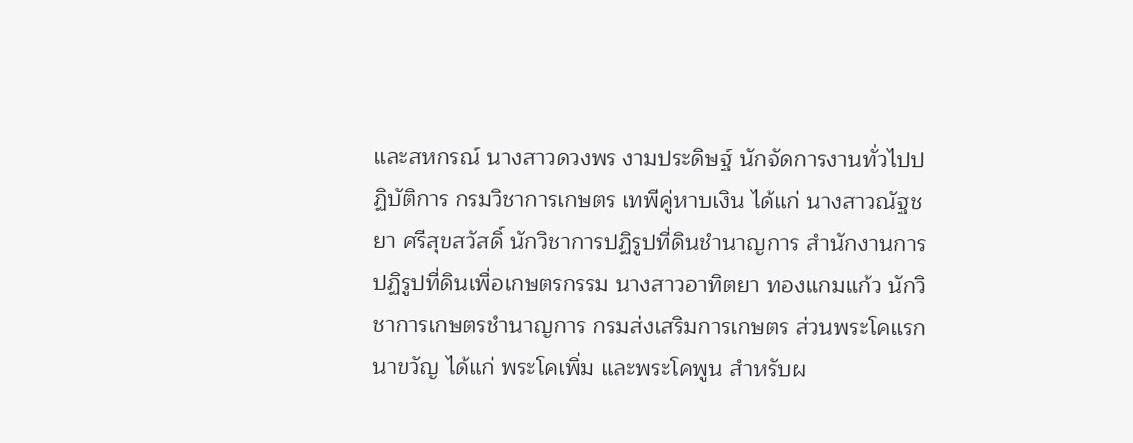และสหกรณ์ นางสาวดวงพร งามประดิษฐ์ นักจัดการงานทั่วไปปฏิบัติการ กรมวิชาการเกษตร เทพีคู่หาบเงิน ได้แก่ นางสาวณัฐชยา ศรีสุขสวัสดิ์ นักวิชาการปฏิรูปที่ดินชำนาญการ สำนักงานการปฏิรูปที่ดินเพื่อเกษตรกรรม นางสาวอาทิตยา ทองแกมแก้ว นักวิชาการเกษตรชำนาญการ กรมส่งเสริมการเกษตร ส่วนพระโคแรกนาขวัญ ได้แก่ พระโคเพิ่ม และพระโคพูน สำหรับผ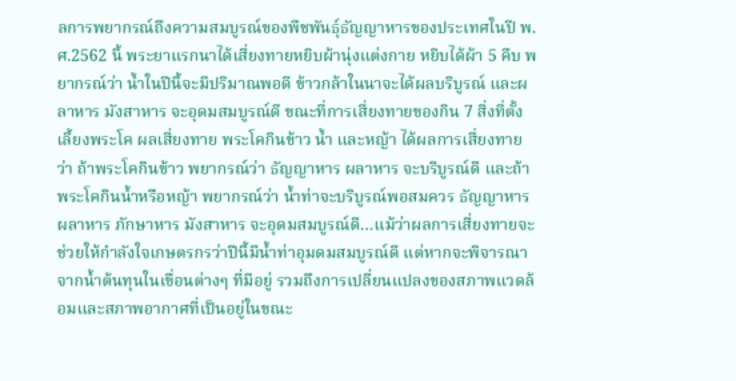ลการพยากรณ์ถึงความสมบูรณ์ของพืชพันธุ์ธัญญาหารของประเทศในปี พ.ศ.2562 นี้ พระยาแรกนาได้เสี่ยงทายหยิบผ้านุ่งแต่งกาย หยิบได้ผ้า 5 คืบ พยากรณ์ว่า น้ำในปีนี้จะมีปริมาณพอดี ข้าวกล้าในนาจะได้ผลบริบูรณ์ และผลาหาร มังสาหาร จะอุดมสมบูรณ์ดี ขณะที่การเสี่ยงทายของกิน 7 สิ่งที่ตั้งเลี้ยงพระโค ผลเสี่ยงทาย พระโคกินข้าว น้ำ และหญ้า ได้ผลการเสี่ยงทายว่า ถ้าพระโคกินข้าว พยากรณ์ว่า ธัญญาหาร ผลาหาร จะบริบูรณ์ดี และถ้าพระโคกินน้ำหรือหญ้า พยากรณ์ว่า น้ำท่าจะบริบูรณ์พอสมควร ธัญญาหาร ผลาหาร ภักษาหาร มังสาหาร จะอุดมสมบูรณ์ดี…แม้ว่าผลการเสี่ยงทายจะช่วยให้กำลังใจเกษตรกรว่าปีนี้มีน้ำท่าอุมดมสมบูรณ์ดี แต่หากจะพิจารณาจากน้ำต้นทุนในเขื่อนต่างๆ ที่มีอยู่ รวมถึงการเปลี่ยนแปลงของสภาพแวดล้อมและสภาพอากาศที่เป็นอยู่ในขณะ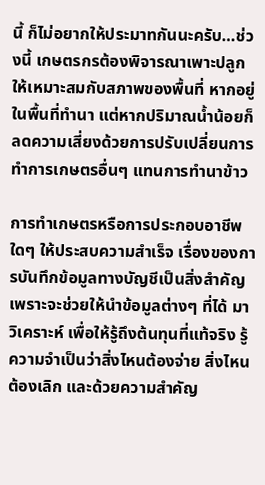นี้ ก็ไม่อยากให้ประมาทกันนะครับ…ช่วงนี้ เกษตรกรต้องพิจารณาเพาะปลูกให้เหมาะสมกับสภาพของพื้นที่ หากอยู่ในพื้นที่ทำนา แต่หากปริมาณน้ำน้อยก็ลดความเสี่ยงด้วยการปรับเปลี่ยนการทำการเกษตรอื่นๆ แทนการทำนาข้าว

การทำเกษตรหรือการประกอบอาชีพใดๆ ให้ประสบความสำเร็จ เรื่องของการบันทึกข้อมูลทางบัญชีเป็นสิ่งสำคัญ เพราะจะช่วยให้นำข้อมูลต่างๆ ที่ได้ มาวิเคราะห์ เพื่อให้รู้ถึงต้นทุนที่แท้จริง รู้ความจำเป็นว่าสิ่งไหนต้องจ่าย สิ่งไหนต้องเลิก และด้วยความสำคัญ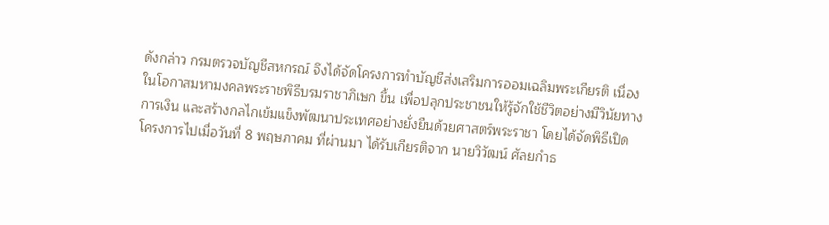ดังกล่าว กรมตรวจบัญชีสหกรณ์ จึงได้จัดโครงการทำบัญชีส่งเสริมการออมเฉลิมพระเกียรติ เนื่องในโอกาสมหามงคลพระราชพิธีบรมราชาภิเษก ขึ้น เพื่อปลุกประชาชนให้รู้จักใช้ชีวิตอย่างมีวินัยทางการเงิน และสร้างกลไกเข้มแข็งพัฒนาประเทศอย่างยั่งยืนด้วยศาสตร์พระราชา โดยได้จัดพิธีเปิดโครงการไปเมื่อวันที่ 8 พฤษภาคม ที่ผ่านมา ได้รับเกียรติจาก นายวิวัฒน์ ศัลยกำธ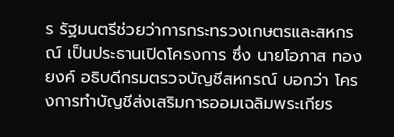ร รัฐมนตรีช่วยว่าการกระทรวงเกษตรและสหกรณ์ เป็นประธานเปิดโครงการ ซึ่ง นายโอภาส ทองยงค์ อธิบดีกรมตรวจบัญชีสหกรณ์ บอกว่า โครงการทำบัญชีส่งเสริมการออมเฉลิมพระเกียร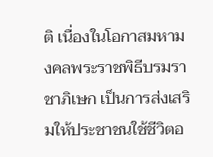ติ เนื่องในโอกาสมหามงคลพระราชพิธีบรมราชาภิเษก เป็นการส่งเสริมให้ประชาชนใช้ชีวิตอ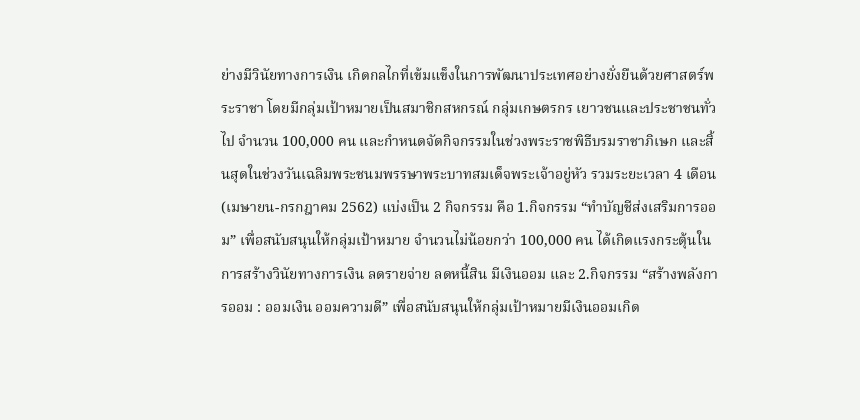ย่างมีวินัยทางการเงิน เกิดกลไกที่เข้มแข็งในการพัฒนาประเทศอย่างยั่งยืนด้วยศาสตร์พระราชา โดยมีกลุ่มเป้าหมายเป็นสมาชิกสหกรณ์ กลุ่มเกษตรกร เยาวชนและประชาชนทั่วไป จำนวน 100,000 คน และกำหนดจัดกิจกรรมในช่วงพระราชพิธีบรมราชาภิเษก และสิ้นสุดในช่วงวันเฉลิมพระชนมพรรษาพระบาทสมเด็จพระเจ้าอยู่หัว รวมระยะเวลา 4 เดือน (เมษายน-กรกฎาคม 2562) แบ่งเป็น 2 กิจกรรม คือ 1.กิจกรรม “ทำบัญชีส่งเสริมการออม” เพื่อสนับสนุนให้กลุ่มเป้าหมาย จำนวนไม่น้อยกว่า 100,000 คน ได้เกิดแรงกระตุ้นในการสร้างวินัยทางการเงิน ลดรายจ่าย ลดหนี้สิน มีเงินออม และ 2.กิจกรรม “สร้างพลังการออม : ออมเงิน ออมความดี” เพื่อสนับสนุนให้กลุ่มเป้าหมายมีเงินออมเกิด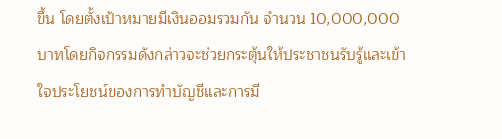ขึ้น โดยตั้งเป้าหมายมีเงินออมรวมกัน จำนวน 10,000,000 บาทโดยกิจกรรมดังกล่าวจะช่วยกระตุ้นให้ประชาชนรับรู้และเข้าใจประโยชน์ของการทำบัญชีและการมี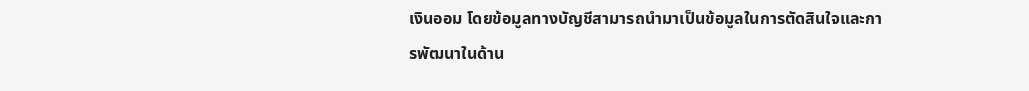เงินออม โดยข้อมูลทางบัญชีสามารถนำมาเป็นข้อมูลในการตัดสินใจและการพัฒนาในด้าน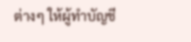ต่างๆ ให้ผู้ทำบัญชี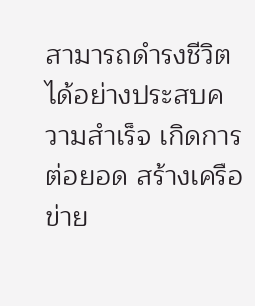สามารถดำรงชีวิตได้อย่างประสบความสำเร็จ เกิดการต่อยอด สร้างเครือข่าย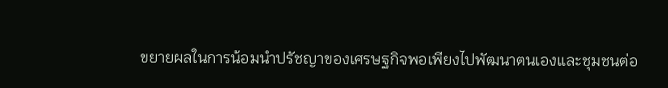ขยายผลในการน้อมนำปรัชญาของเศรษฐกิจพอเพียงไปพัฒนาตนเองและชุมชนต่อ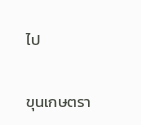ไป

ขุนเกษตรา